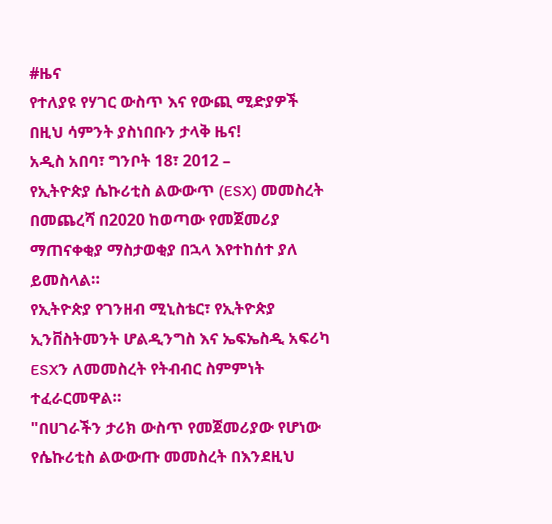#ዜና
የተለያዩ የሃገር ውስጥ እና የውጪ ሚድያዎች በዚህ ሳምንት ያስነበቡን ታላቅ ዜና!
አዲስ አበባ፣ ግንቦት 18፣ 2012 –
የኢትዮጵያ ሴኩሪቲስ ልውውጥ (ESX) መመስረት በመጨረሻ በ2020 ከወጣው የመጀመሪያ ማጠናቀቂያ ማስታወቂያ በኋላ እየተከሰተ ያለ ይመስላል።
የኢትዮጵያ የገንዘብ ሚኒስቴር፣ የኢትዮጵያ ኢንቨስትመንት ሆልዲንግስ እና ኤፍኤስዲ አፍሪካ ESXን ለመመስረት የትብብር ስምምነት ተፈራርመዋል።
"በሀገራችን ታሪክ ውስጥ የመጀመሪያው የሆነው የሴኩሪቲስ ልውውጡ መመስረት በእንደዚህ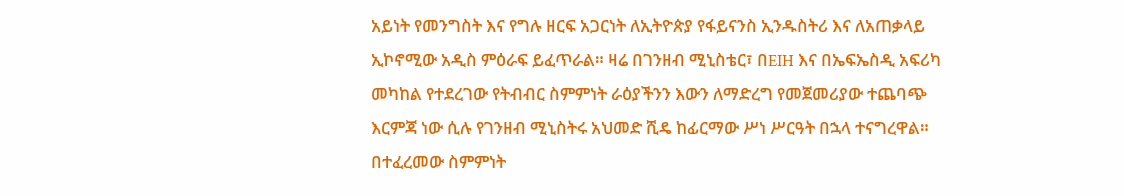አይነት የመንግስት እና የግሉ ዘርፍ አጋርነት ለኢትዮጵያ የፋይናንስ ኢንዱስትሪ እና ለአጠቃላይ ኢኮኖሚው አዲስ ምዕራፍ ይፈጥራል። ዛሬ በገንዘብ ሚኒስቴር፣ በEIH እና በኤፍኤስዲ አፍሪካ መካከል የተደረገው የትብብር ስምምነት ራዕያችንን እውን ለማድረግ የመጀመሪያው ተጨባጭ እርምጃ ነው ሲሉ የገንዘብ ሚኒስትሩ አህመድ ሺዴ ከፊርማው ሥነ ሥርዓት በኋላ ተናግረዋል።
በተፈረመው ስምምነት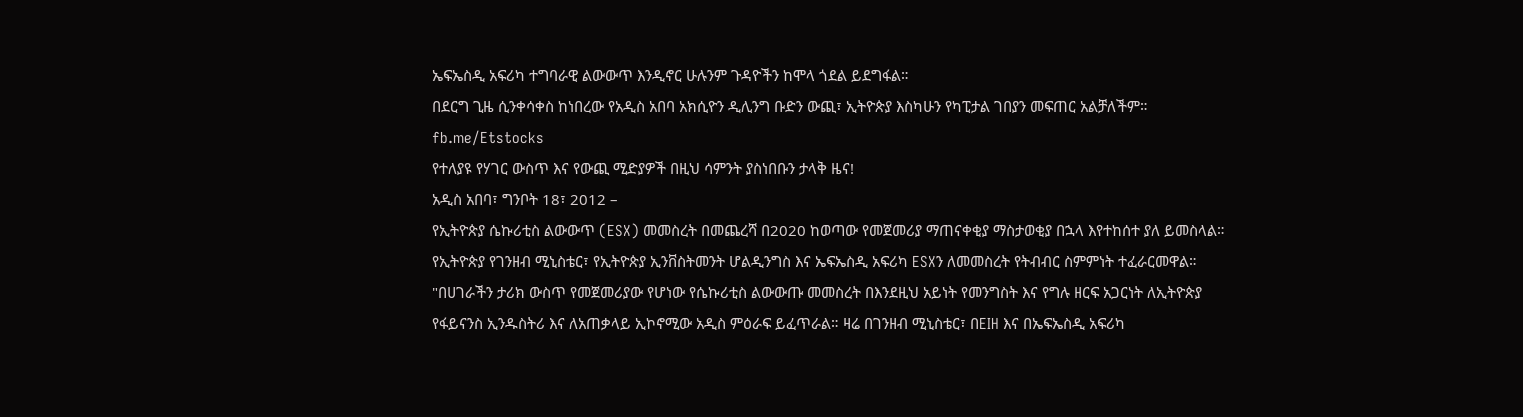ኤፍኤስዲ አፍሪካ ተግባራዊ ልውውጥ እንዲኖር ሁሉንም ጉዳዮችን ከሞላ ጎደል ይደግፋል።
በደርግ ጊዜ ሲንቀሳቀስ ከነበረው የአዲስ አበባ አክሲዮን ዲሊንግ ቡድን ውጪ፣ ኢትዮጵያ እስካሁን የካፒታል ገበያን መፍጠር አልቻለችም።
fb.me/Etstocks
የተለያዩ የሃገር ውስጥ እና የውጪ ሚድያዎች በዚህ ሳምንት ያስነበቡን ታላቅ ዜና!
አዲስ አበባ፣ ግንቦት 18፣ 2012 –
የኢትዮጵያ ሴኩሪቲስ ልውውጥ (ESX) መመስረት በመጨረሻ በ2020 ከወጣው የመጀመሪያ ማጠናቀቂያ ማስታወቂያ በኋላ እየተከሰተ ያለ ይመስላል።
የኢትዮጵያ የገንዘብ ሚኒስቴር፣ የኢትዮጵያ ኢንቨስትመንት ሆልዲንግስ እና ኤፍኤስዲ አፍሪካ ESXን ለመመስረት የትብብር ስምምነት ተፈራርመዋል።
"በሀገራችን ታሪክ ውስጥ የመጀመሪያው የሆነው የሴኩሪቲስ ልውውጡ መመስረት በእንደዚህ አይነት የመንግስት እና የግሉ ዘርፍ አጋርነት ለኢትዮጵያ የፋይናንስ ኢንዱስትሪ እና ለአጠቃላይ ኢኮኖሚው አዲስ ምዕራፍ ይፈጥራል። ዛሬ በገንዘብ ሚኒስቴር፣ በEIH እና በኤፍኤስዲ አፍሪካ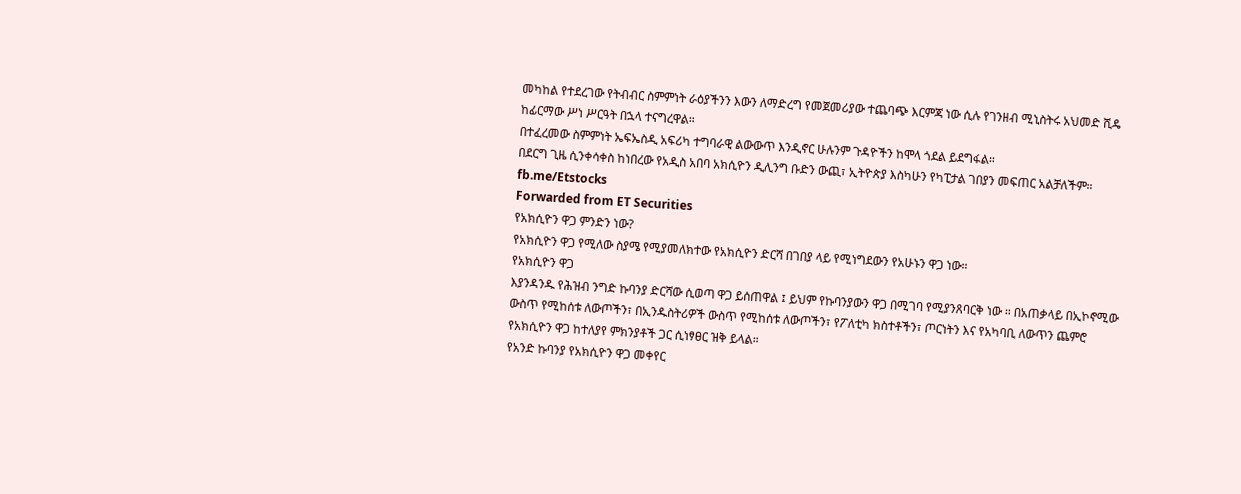መካከል የተደረገው የትብብር ስምምነት ራዕያችንን እውን ለማድረግ የመጀመሪያው ተጨባጭ እርምጃ ነው ሲሉ የገንዘብ ሚኒስትሩ አህመድ ሺዴ ከፊርማው ሥነ ሥርዓት በኋላ ተናግረዋል።
በተፈረመው ስምምነት ኤፍኤስዲ አፍሪካ ተግባራዊ ልውውጥ እንዲኖር ሁሉንም ጉዳዮችን ከሞላ ጎደል ይደግፋል።
በደርግ ጊዜ ሲንቀሳቀስ ከነበረው የአዲስ አበባ አክሲዮን ዲሊንግ ቡድን ውጪ፣ ኢትዮጵያ እስካሁን የካፒታል ገበያን መፍጠር አልቻለችም።
fb.me/Etstocks
Forwarded from ET Securities
የአክሲዮን ዋጋ ምንድን ነው?
የአክሲዮን ዋጋ የሚለው ስያሜ የሚያመለክተው የአክሲዮን ድርሻ በገበያ ላይ የሚነግደውን የአሁኑን ዋጋ ነው።
የአክሲዮን ዋጋ
እያንዳንዱ የሕዝብ ንግድ ኩባንያ ድርሻው ሲወጣ ዋጋ ይሰጠዋል ፤ ይህም የኩባንያውን ዋጋ በሚገባ የሚያንጸባርቅ ነው ። በአጠቃላይ በኢኮኖሚው ውስጥ የሚከሰቱ ለውጦችን፣ በኢንዱስትሪዎች ውስጥ የሚከሰቱ ለውጦችን፣ የፖለቲካ ክስተቶችን፣ ጦርነትን እና የአካባቢ ለውጥን ጨምሮ የአክሲዮን ዋጋ ከተለያየ ምክንያቶች ጋር ሲነፃፀር ዝቅ ይላል።
የአንድ ኩባንያ የአክሲዮን ዋጋ መቀየር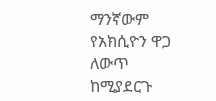ማንኛውም የአክሲዮን ዋጋ ለውጥ ከሚያደርጉ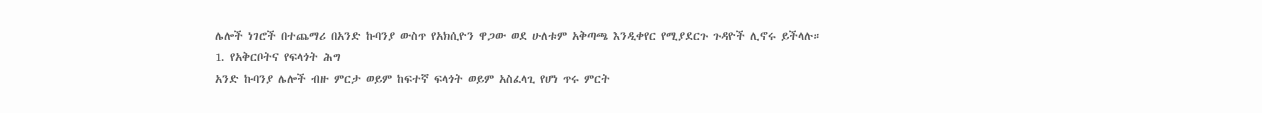ሌሎች ነገሮች በተጨማሪ በአንድ ኩባንያ ውስጥ የአክሲዮን ዋጋው ወደ ሁለቱም አቅጣጫ እንዲቀየር የሚያደርጉ ጉዳዮች ሊኖሩ ይችላሉ።
1. የአቅርቦትና የፍላጎት ሕግ
አንድ ኩባንያ ሌሎች ብዙ ምርታ ወይም ከፍተኛ ፍላጎት ወይም አስፈላጊ የሆነ ጥሩ ምርት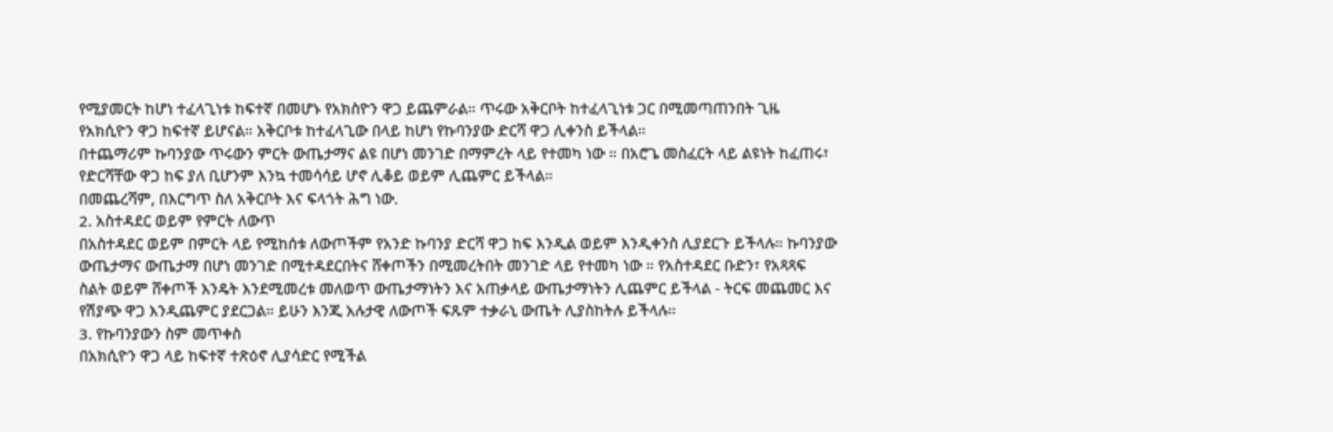የሚያመርት ከሆነ ተፈላጊነቱ ከፍተኛ በመሆኑ የአክስዮን ዋጋ ይጨምራል። ጥሩው አቅርቦት ከተፈላጊነቱ ጋር በሚመጣጠንበት ጊዜ የአክሲዮን ዋጋ ከፍተኛ ይሆናል። አቅርቦቱ ከተፈላጊው በላይ ከሆነ የኩባንያው ድርሻ ዋጋ ሊቀንስ ይችላል።
በተጨማሪም ኩባንያው ጥሩውን ምርት ውጤታማና ልዩ በሆነ መንገድ በማምረት ላይ የተመካ ነው ። በአሮጌ መስፈርት ላይ ልዩነት ከፈጠሩ፣ የድርሻቸው ዋጋ ከፍ ያለ ቢሆንም እንኳ ተመሳሳይ ሆኖ ሊቆይ ወይም ሊጨምር ይችላል።
በመጨረሻም, በእርግጥ ስለ አቅርቦት እና ፍላጎት ሕግ ነው.
2. አስተዳደር ወይም የምርት ለውጥ
በአስተዳደር ወይም በምርት ላይ የሚከሰቱ ለውጦችም የአንድ ኩባንያ ድርሻ ዋጋ ከፍ እንዲል ወይም እንዲቀንስ ሊያደርጉ ይችላሉ። ኩባንያው ውጤታማና ውጤታማ በሆነ መንገድ በሚተዳደርበትና ሸቀጦችን በሚመረትበት መንገድ ላይ የተመካ ነው ። የአስተዳደር ቡድን፣ የአጻጻፍ ስልት ወይም ሸቀጦች እንዴት እንደሚመረቱ መለወጥ ውጤታማነትን እና አጠቃላይ ውጤታማነትን ሊጨምር ይችላል - ትርፍ መጨመር እና የሽያጭ ዋጋ እንዲጨምር ያደርጋል። ይሁን እንጂ አሉታዊ ለውጦች ፍጹም ተቃራኒ ውጤት ሊያስከትሉ ይችላሉ።
3. የኩባንያውን ስም መጥቀስ
በአክሲዮን ዋጋ ላይ ከፍተኛ ተጽዕኖ ሊያሳድር የሚችል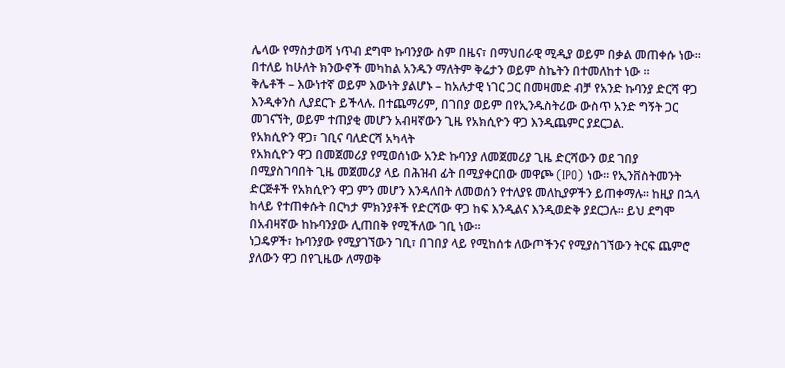ሌላው የማስታወሻ ነጥብ ደግሞ ኩባንያው ስም በዜና፣ በማህበራዊ ሚዲያ ወይም በቃል መጠቀሱ ነው። በተለይ ከሁለት ክንውኖች መካከል አንዱን ማለትም ቅሬታን ወይም ስኬትን በተመለከተ ነው ።
ቅሌቶች – እውነተኛ ወይም እውነት ያልሆኑ – ከአሉታዊ ነገር ጋር በመዛመድ ብቻ የአንድ ኩባንያ ድርሻ ዋጋ እንዲቀንስ ሊያደርጉ ይችላሉ. በተጨማሪም, በገበያ ወይም በየኢንዱስትሪው ውስጥ አንድ ግኝት ጋር መገናኘት, ወይም ተጠያቂ መሆን አብዛኛውን ጊዜ የአክሲዮን ዋጋ እንዲጨምር ያደርጋል.
የአክሲዮን ዋጋ፣ ገቢና ባለድርሻ አካላት
የአክሲዮን ዋጋ በመጀመሪያ የሚወሰነው አንድ ኩባንያ ለመጀመሪያ ጊዜ ድርሻውን ወደ ገበያ በሚያስገባበት ጊዜ መጀመሪያ ላይ በሕዝብ ፊት በሚያቀርበው መዋጮ (IPO) ነው። የኢንቨስትመንት ድርጅቶች የአክሲዮን ዋጋ ምን መሆን እንዳለበት ለመወሰን የተለያዩ መለኪያዎችን ይጠቀማሉ። ከዚያ በኋላ ከላይ የተጠቀሱት በርካታ ምክንያቶች የድርሻው ዋጋ ከፍ እንዲልና እንዲወድቅ ያደርጋሉ። ይህ ደግሞ በአብዛኛው ከኩባንያው ሊጠበቅ የሚችለው ገቢ ነው።
ነጋዴዎች፣ ኩባንያው የሚያገኘውን ገቢ፣ በገበያ ላይ የሚከሰቱ ለውጦችንና የሚያስገኘውን ትርፍ ጨምሮ ያለውን ዋጋ በየጊዜው ለማወቅ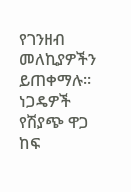የገንዘብ መለኪያዎችን ይጠቀማሉ። ነጋዴዎች የሽያጭ ዋጋ ከፍ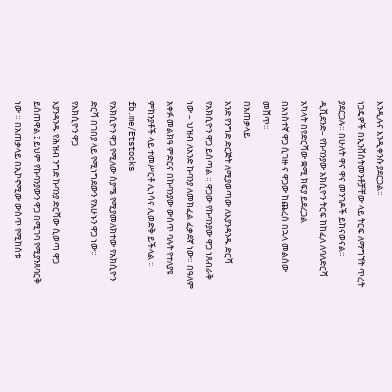እንዲሉና እንዲቀንሱ ያደርጋል።
ነጋዴዎች በኢንቨስትመንቶቻቸው ላይ ትርፍ ለማግኘት ጥረት ያደርጋሉ። በሁለት ዋና ዋና መንገዶች ይከናወናል።
ዲቪደንድ– የኩባንያው አክሲዮን ትርፍ ከከፈለ ለባለድርሻ አካላት በየድርሻው ቋሚ ክፍያ ይደረጋል
በአነስተኛ ዋጋ ሲገዙ ና ዋጋው ከጨረሰ በኋላ መልሰው መሸጥ፡፡
በአጠቃላይ
አንድ የንግድ ድርጅት ለሚያወጣው ለእያንዳንዱ ድርሻ የአክሲዮን ዋጋ ይሰጣል ። ዋጋው የኩባንያው ዋጋ ነጸብራቅ ነው – ህዝብ ለአንድ ኩባንያ ለመክፈል ፈቃደኛ ነው። በዓለም አቀፉ መልክዓ ምድርና በኩባንያው ውስጥ ባሉት የተለያዩ ምክንያቶች ላይ ተመሥርቶ ሊነሳና ሊወድቅ ይችላል ፡፡
fb.me/Etstocks
የአክሲዮን ዋጋ የሚለው ስያሜ የሚያመለክተው የአክሲዮን ድርሻ በገበያ ላይ የሚነግደውን የአሁኑን ዋጋ ነው።
የአክሲዮን ዋጋ
እያንዳንዱ የሕዝብ ንግድ ኩባንያ ድርሻው ሲወጣ ዋጋ ይሰጠዋል ፤ ይህም የኩባንያውን ዋጋ በሚገባ የሚያንጸባርቅ ነው ። በአጠቃላይ በኢኮኖሚው ውስጥ የሚከሰቱ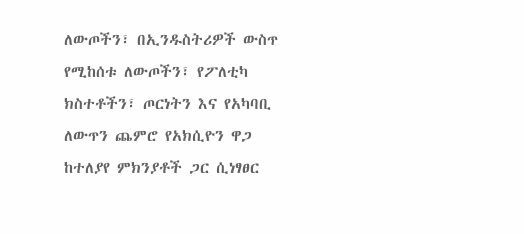ለውጦችን፣ በኢንዱስትሪዎች ውስጥ የሚከሰቱ ለውጦችን፣ የፖለቲካ ክስተቶችን፣ ጦርነትን እና የአካባቢ ለውጥን ጨምሮ የአክሲዮን ዋጋ ከተለያየ ምክንያቶች ጋር ሲነፃፀር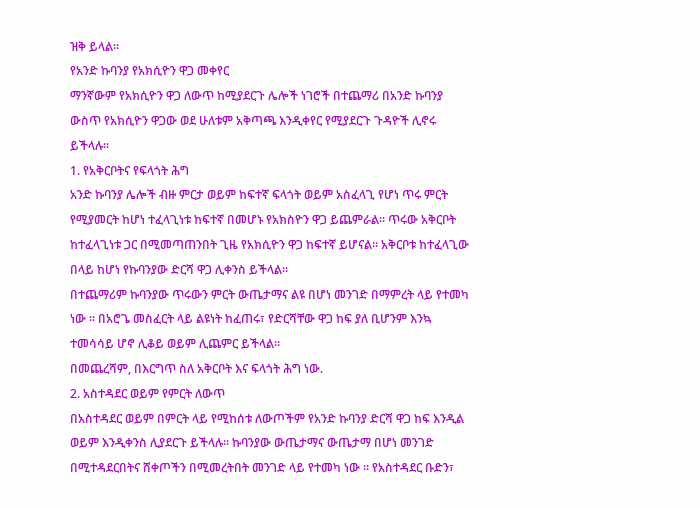ዝቅ ይላል።
የአንድ ኩባንያ የአክሲዮን ዋጋ መቀየር
ማንኛውም የአክሲዮን ዋጋ ለውጥ ከሚያደርጉ ሌሎች ነገሮች በተጨማሪ በአንድ ኩባንያ ውስጥ የአክሲዮን ዋጋው ወደ ሁለቱም አቅጣጫ እንዲቀየር የሚያደርጉ ጉዳዮች ሊኖሩ ይችላሉ።
1. የአቅርቦትና የፍላጎት ሕግ
አንድ ኩባንያ ሌሎች ብዙ ምርታ ወይም ከፍተኛ ፍላጎት ወይም አስፈላጊ የሆነ ጥሩ ምርት የሚያመርት ከሆነ ተፈላጊነቱ ከፍተኛ በመሆኑ የአክስዮን ዋጋ ይጨምራል። ጥሩው አቅርቦት ከተፈላጊነቱ ጋር በሚመጣጠንበት ጊዜ የአክሲዮን ዋጋ ከፍተኛ ይሆናል። አቅርቦቱ ከተፈላጊው በላይ ከሆነ የኩባንያው ድርሻ ዋጋ ሊቀንስ ይችላል።
በተጨማሪም ኩባንያው ጥሩውን ምርት ውጤታማና ልዩ በሆነ መንገድ በማምረት ላይ የተመካ ነው ። በአሮጌ መስፈርት ላይ ልዩነት ከፈጠሩ፣ የድርሻቸው ዋጋ ከፍ ያለ ቢሆንም እንኳ ተመሳሳይ ሆኖ ሊቆይ ወይም ሊጨምር ይችላል።
በመጨረሻም, በእርግጥ ስለ አቅርቦት እና ፍላጎት ሕግ ነው.
2. አስተዳደር ወይም የምርት ለውጥ
በአስተዳደር ወይም በምርት ላይ የሚከሰቱ ለውጦችም የአንድ ኩባንያ ድርሻ ዋጋ ከፍ እንዲል ወይም እንዲቀንስ ሊያደርጉ ይችላሉ። ኩባንያው ውጤታማና ውጤታማ በሆነ መንገድ በሚተዳደርበትና ሸቀጦችን በሚመረትበት መንገድ ላይ የተመካ ነው ። የአስተዳደር ቡድን፣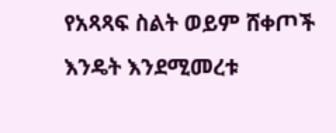የአጻጻፍ ስልት ወይም ሸቀጦች እንዴት እንደሚመረቱ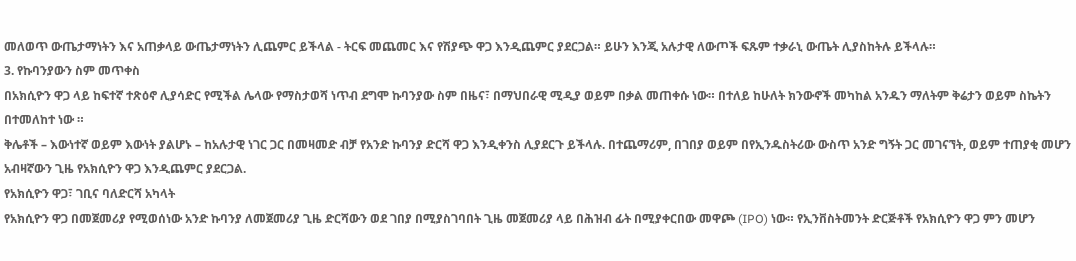መለወጥ ውጤታማነትን እና አጠቃላይ ውጤታማነትን ሊጨምር ይችላል - ትርፍ መጨመር እና የሽያጭ ዋጋ እንዲጨምር ያደርጋል። ይሁን እንጂ አሉታዊ ለውጦች ፍጹም ተቃራኒ ውጤት ሊያስከትሉ ይችላሉ።
3. የኩባንያውን ስም መጥቀስ
በአክሲዮን ዋጋ ላይ ከፍተኛ ተጽዕኖ ሊያሳድር የሚችል ሌላው የማስታወሻ ነጥብ ደግሞ ኩባንያው ስም በዜና፣ በማህበራዊ ሚዲያ ወይም በቃል መጠቀሱ ነው። በተለይ ከሁለት ክንውኖች መካከል አንዱን ማለትም ቅሬታን ወይም ስኬትን በተመለከተ ነው ።
ቅሌቶች – እውነተኛ ወይም እውነት ያልሆኑ – ከአሉታዊ ነገር ጋር በመዛመድ ብቻ የአንድ ኩባንያ ድርሻ ዋጋ እንዲቀንስ ሊያደርጉ ይችላሉ. በተጨማሪም, በገበያ ወይም በየኢንዱስትሪው ውስጥ አንድ ግኝት ጋር መገናኘት, ወይም ተጠያቂ መሆን አብዛኛውን ጊዜ የአክሲዮን ዋጋ እንዲጨምር ያደርጋል.
የአክሲዮን ዋጋ፣ ገቢና ባለድርሻ አካላት
የአክሲዮን ዋጋ በመጀመሪያ የሚወሰነው አንድ ኩባንያ ለመጀመሪያ ጊዜ ድርሻውን ወደ ገበያ በሚያስገባበት ጊዜ መጀመሪያ ላይ በሕዝብ ፊት በሚያቀርበው መዋጮ (IPO) ነው። የኢንቨስትመንት ድርጅቶች የአክሲዮን ዋጋ ምን መሆን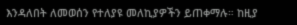እንዳለበት ለመወሰን የተለያዩ መለኪያዎችን ይጠቀማሉ። ከዚያ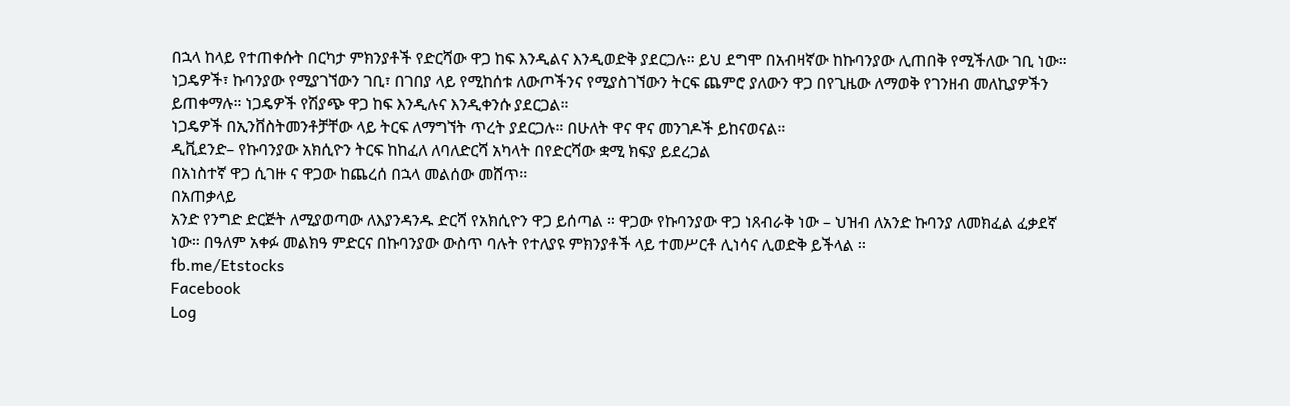በኋላ ከላይ የተጠቀሱት በርካታ ምክንያቶች የድርሻው ዋጋ ከፍ እንዲልና እንዲወድቅ ያደርጋሉ። ይህ ደግሞ በአብዛኛው ከኩባንያው ሊጠበቅ የሚችለው ገቢ ነው።
ነጋዴዎች፣ ኩባንያው የሚያገኘውን ገቢ፣ በገበያ ላይ የሚከሰቱ ለውጦችንና የሚያስገኘውን ትርፍ ጨምሮ ያለውን ዋጋ በየጊዜው ለማወቅ የገንዘብ መለኪያዎችን ይጠቀማሉ። ነጋዴዎች የሽያጭ ዋጋ ከፍ እንዲሉና እንዲቀንሱ ያደርጋል።
ነጋዴዎች በኢንቨስትመንቶቻቸው ላይ ትርፍ ለማግኘት ጥረት ያደርጋሉ። በሁለት ዋና ዋና መንገዶች ይከናወናል።
ዲቪደንድ– የኩባንያው አክሲዮን ትርፍ ከከፈለ ለባለድርሻ አካላት በየድርሻው ቋሚ ክፍያ ይደረጋል
በአነስተኛ ዋጋ ሲገዙ ና ዋጋው ከጨረሰ በኋላ መልሰው መሸጥ፡፡
በአጠቃላይ
አንድ የንግድ ድርጅት ለሚያወጣው ለእያንዳንዱ ድርሻ የአክሲዮን ዋጋ ይሰጣል ። ዋጋው የኩባንያው ዋጋ ነጸብራቅ ነው – ህዝብ ለአንድ ኩባንያ ለመክፈል ፈቃደኛ ነው። በዓለም አቀፉ መልክዓ ምድርና በኩባንያው ውስጥ ባሉት የተለያዩ ምክንያቶች ላይ ተመሥርቶ ሊነሳና ሊወድቅ ይችላል ፡፡
fb.me/Etstocks
Facebook
Log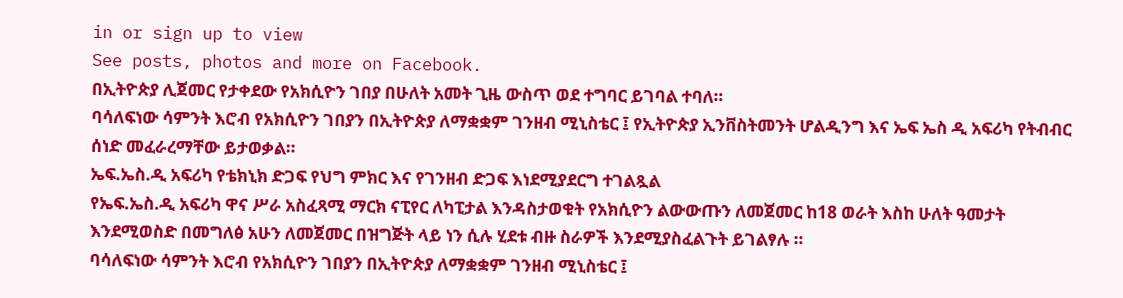in or sign up to view
See posts, photos and more on Facebook.
በኢትዮጵያ ሊጀመር የታቀደው የአክሲዮን ገበያ በሁለት አመት ጊዜ ውስጥ ወደ ተግባር ይገባል ተባለ።
ባሳለፍነው ሳምንት እሮብ የአክሲዮን ገበያን በኢትዮጵያ ለማቋቋም ገንዘብ ሚኒስቴር ፤ የኢትዮጵያ ኢንቨስትመንት ሆልዲንግ እና ኤፍ ኤስ ዲ አፍሪካ የትብብር ሰነድ መፈራረማቸው ይታወቃል።
ኤፍ.ኤስ.ዲ አፍሪካ የቴክኒክ ድጋፍ የህግ ምክር እና የገንዘብ ድጋፍ እነደሚያደርግ ተገልጿል
የኤፍ.ኤስ.ዲ አፍሪካ ዋና ሥራ አስፈጻሚ ማርክ ናፒየር ለካፒታል እንዳስታወቁት የአክሲዮን ልውውጡን ለመጀመር ከ18 ወራት እስከ ሁለት ዓመታት እንደሚወስድ በመግለፅ አሁን ለመጀመር በዝግጅት ላይ ነን ሲሉ ሂደቱ ብዙ ስራዎች እንደሚያስፈልጉት ይገልፃሉ ።
ባሳለፍነው ሳምንት እሮብ የአክሲዮን ገበያን በኢትዮጵያ ለማቋቋም ገንዘብ ሚኒስቴር ፤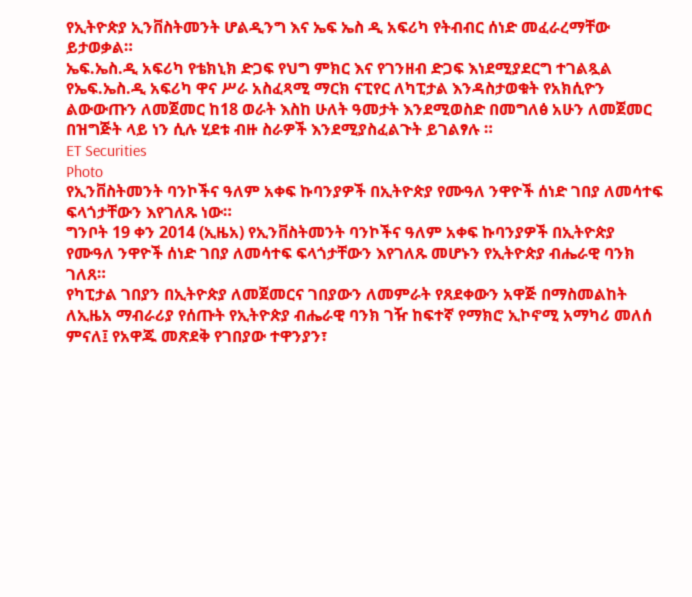የኢትዮጵያ ኢንቨስትመንት ሆልዲንግ እና ኤፍ ኤስ ዲ አፍሪካ የትብብር ሰነድ መፈራረማቸው ይታወቃል።
ኤፍ.ኤስ.ዲ አፍሪካ የቴክኒክ ድጋፍ የህግ ምክር እና የገንዘብ ድጋፍ እነደሚያደርግ ተገልጿል
የኤፍ.ኤስ.ዲ አፍሪካ ዋና ሥራ አስፈጻሚ ማርክ ናፒየር ለካፒታል እንዳስታወቁት የአክሲዮን ልውውጡን ለመጀመር ከ18 ወራት እስከ ሁለት ዓመታት እንደሚወስድ በመግለፅ አሁን ለመጀመር በዝግጅት ላይ ነን ሲሉ ሂደቱ ብዙ ስራዎች እንደሚያስፈልጉት ይገልፃሉ ።
ET Securities
Photo
የኢንቨስትመንት ባንኮችና ዓለም አቀፍ ኩባንያዎች በኢትዮጵያ የሙዓለ ንዋዮች ሰነድ ገበያ ለመሳተፍ ፍላጎታቸውን እየገለጹ ነው።
ግንቦት 19 ቀን 2014 (ኢዜአ) የኢንቨስትመንት ባንኮችና ዓለም አቀፍ ኩባንያዎች በኢትዮጵያ የሙዓለ ንዋዮች ሰነድ ገበያ ለመሳተፍ ፍላጎታቸውን እየገለጹ መሆኑን የኢትዮጵያ ብሔራዊ ባንክ ገለጸ።
የካፒታል ገበያን በኢትዮጵያ ለመጀመርና ገበያውን ለመምራት የጸደቀውን አዋጅ በማስመልከት ለኢዜአ ማብራሪያ የሰጡት የኢትዮጵያ ብሔራዊ ባንክ ገዥ ከፍተኛ የማክሮ ኢኮኖሚ አማካሪ መለሰ ምናለ፤ የአዋጁ መጽደቅ የገበያው ተዋንያን፣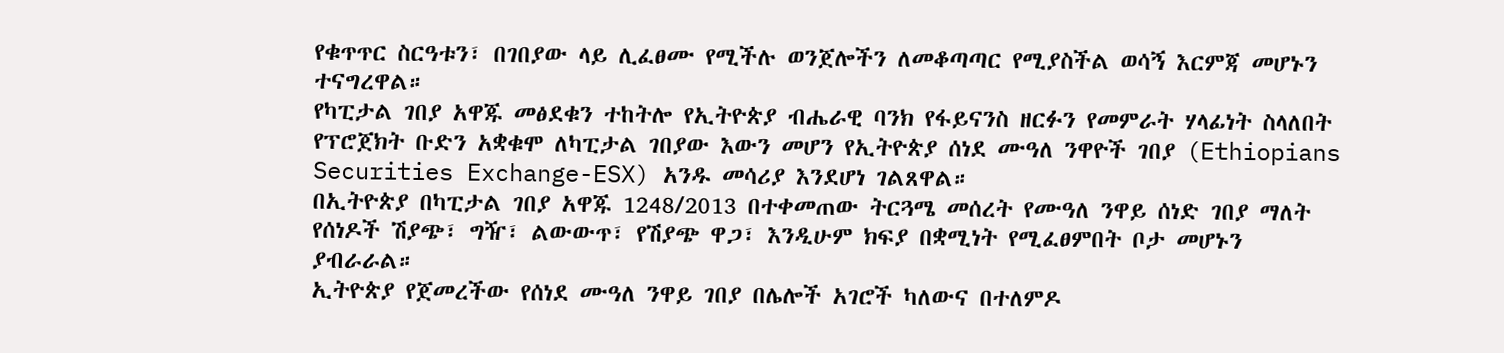የቁጥጥር ስርዓቱን፣ በገበያው ላይ ሊፈፀሙ የሚችሉ ወንጀሎችን ለመቆጣጣር የሚያስችል ወሳኝ እርምጃ መሆኑን ተናግረዋል።
የካፒታል ገበያ አዋጁ መፅደቁን ተከትሎ የኢትዮጵያ ብሔራዊ ባንክ የፋይናንስ ዘርፉን የመምራት ሃላፊነት ስላለበት የፕሮጀክት ቡድን አቋቁሞ ለካፒታል ገበያው እውን መሆን የኢትዮጵያ ሰነደ ሙዓለ ንዋዮች ገበያ (Ethiopians Securities Exchange-ESX) አንዱ መሳሪያ እንደሆነ ገልጸዋል።
በኢትዮጵያ በካፒታል ገበያ አዋጁ 1248/2013 በተቀመጠው ትርጓሜ መሰረት የሙዓለ ንዋይ ሰነድ ገበያ ማለት የሰነዶች ሽያጭ፣ ግዥ፣ ልውውጥ፣ የሽያጭ ዋጋ፣ እንዲሁም ክፍያ በቋሚነት የሚፈፀምበት ቦታ መሆኑን ያብራራል።
ኢትዮጵያ የጀመረችው የሰነደ ሙዓለ ንዋይ ገበያ በሌሎች አገሮች ካለውና በተለምዶ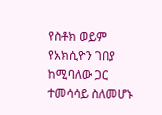የስቶክ ወይም የአክሲዮን ገበያ ከሚባለው ጋር ተመሳሳይ ስለመሆኑ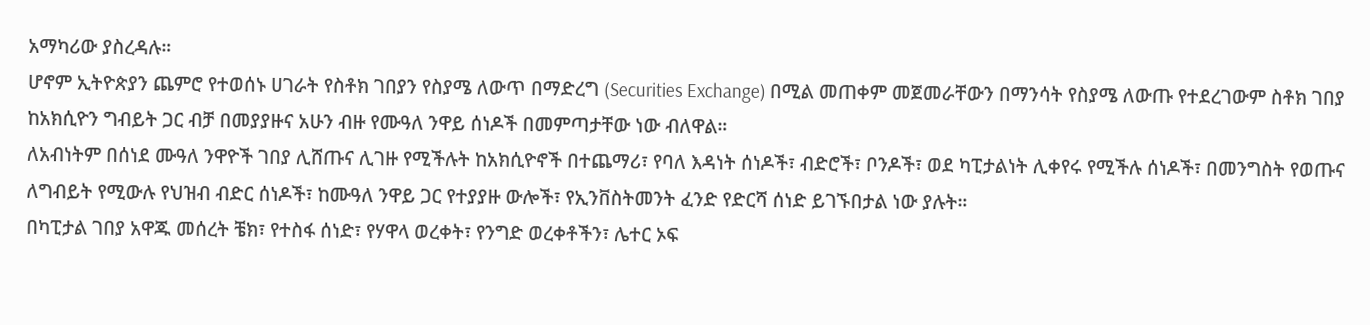አማካሪው ያስረዳሉ።
ሆኖም ኢትዮጵያን ጨምሮ የተወሰኑ ሀገራት የስቶክ ገበያን የስያሜ ለውጥ በማድረግ (Securities Exchange) በሚል መጠቀም መጀመራቸውን በማንሳት የስያሜ ለውጡ የተደረገውም ስቶክ ገበያ ከአክሲዮን ግብይት ጋር ብቻ በመያያዙና አሁን ብዙ የሙዓለ ንዋይ ሰነዶች በመምጣታቸው ነው ብለዋል።
ለአብነትም በሰነደ ሙዓለ ንዋዮች ገበያ ሊሸጡና ሊገዙ የሚችሉት ከአክሲዮኖች በተጨማሪ፣ የባለ እዳነት ሰነዶች፣ ብድሮች፣ ቦንዶች፣ ወደ ካፒታልነት ሊቀየሩ የሚችሉ ሰነዶች፣ በመንግስት የወጡና ለግብይት የሚውሉ የህዝብ ብድር ሰነዶች፣ ከሙዓለ ንዋይ ጋር የተያያዙ ውሎች፣ የኢንቨስትመንት ፈንድ የድርሻ ሰነድ ይገኙበታል ነው ያሉት።
በካፒታል ገበያ አዋጁ መሰረት ቼክ፣ የተስፋ ሰነድ፣ የሃዋላ ወረቀት፣ የንግድ ወረቀቶችን፣ ሌተር ኦፍ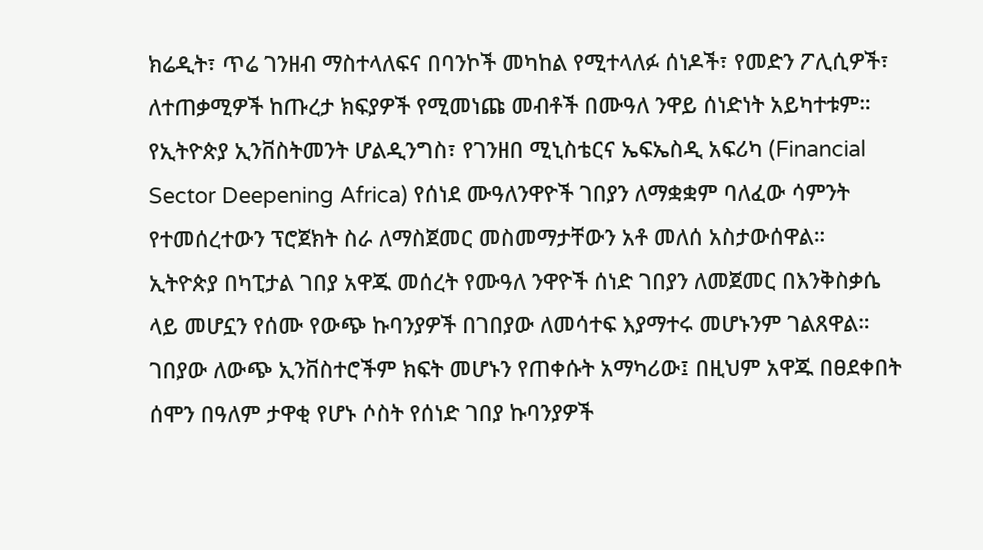ክሬዲት፣ ጥሬ ገንዘብ ማስተላለፍና በባንኮች መካከል የሚተላለፉ ሰነዶች፣ የመድን ፖሊሲዎች፣ ለተጠቃሚዎች ከጡረታ ክፍያዎች የሚመነጩ መብቶች በሙዓለ ንዋይ ሰነድነት አይካተቱም።
የኢትዮጵያ ኢንቨስትመንት ሆልዲንግስ፣ የገንዘበ ሚኒስቴርና ኤፍኤስዲ አፍሪካ (Financial Sector Deepening Africa) የሰነደ ሙዓለንዋዮች ገበያን ለማቋቋም ባለፈው ሳምንት የተመሰረተውን ፕሮጀክት ስራ ለማስጀመር መስመማታቸውን አቶ መለሰ አስታውሰዋል።
ኢትዮጵያ በካፒታል ገበያ አዋጁ መሰረት የሙዓለ ንዋዮች ሰነድ ገበያን ለመጀመር በእንቅስቃሴ ላይ መሆኗን የሰሙ የውጭ ኩባንያዎች በገበያው ለመሳተፍ እያማተሩ መሆኑንም ገልጸዋል።
ገበያው ለውጭ ኢንቨስተሮችም ክፍት መሆኑን የጠቀሱት አማካሪው፤ በዚህም አዋጁ በፀደቀበት ሰሞን በዓለም ታዋቂ የሆኑ ሶስት የሰነድ ገበያ ኩባንያዎች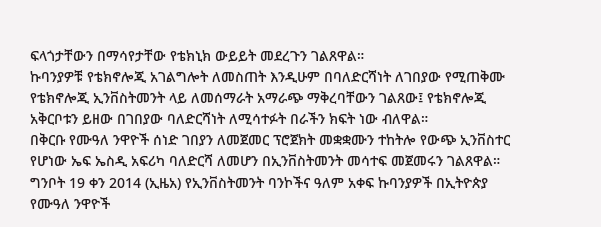ፍላጎታቸውን በማሳየታቸው የቴክኒክ ውይይት መደረጉን ገልጸዋል።
ኩባንያዎቹ የቴክኖሎጂ አገልግሎት ለመስጠት እንዲሁም በባለድርሻነት ለገበያው የሚጠቅሙ የቴክኖሎጂ ኢንቨስትመንት ላይ ለመሰማራት አማራጭ ማቅረባቸውን ገልጸው፤ የቴክኖሎጂ አቅርቦቱን ይዘው በገበያው ባለድርሻነት ለሚሳተፉት በራችን ክፍት ነው ብለዋል።
በቅርቡ የሙዓለ ንዋዮች ሰነድ ገበያን ለመጀመር ፕሮጀክት መቋቋሙን ተከትሎ የውጭ ኢንቨስተር የሆነው ኤፍ ኤስዲ አፍሪካ ባለድርሻ ለመሆን በኢንቨስትመንት መሳተፍ መጀመሩን ገልጸዋል።
ግንቦት 19 ቀን 2014 (ኢዜአ) የኢንቨስትመንት ባንኮችና ዓለም አቀፍ ኩባንያዎች በኢትዮጵያ የሙዓለ ንዋዮች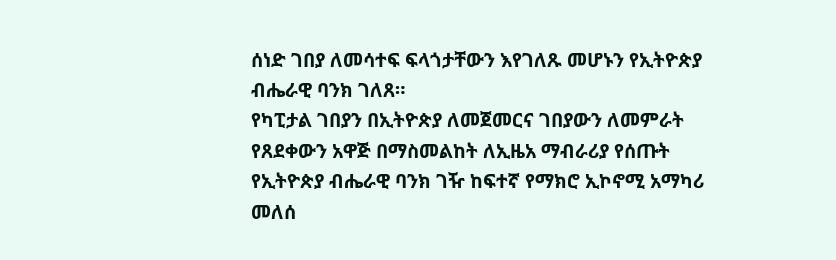ሰነድ ገበያ ለመሳተፍ ፍላጎታቸውን እየገለጹ መሆኑን የኢትዮጵያ ብሔራዊ ባንክ ገለጸ።
የካፒታል ገበያን በኢትዮጵያ ለመጀመርና ገበያውን ለመምራት የጸደቀውን አዋጅ በማስመልከት ለኢዜአ ማብራሪያ የሰጡት የኢትዮጵያ ብሔራዊ ባንክ ገዥ ከፍተኛ የማክሮ ኢኮኖሚ አማካሪ መለሰ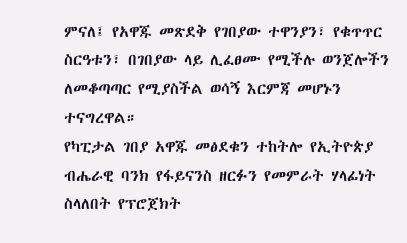ምናለ፤ የአዋጁ መጽደቅ የገበያው ተዋንያን፣ የቁጥጥር ስርዓቱን፣ በገበያው ላይ ሊፈፀሙ የሚችሉ ወንጀሎችን ለመቆጣጣር የሚያስችል ወሳኝ እርምጃ መሆኑን ተናግረዋል።
የካፒታል ገበያ አዋጁ መፅደቁን ተከትሎ የኢትዮጵያ ብሔራዊ ባንክ የፋይናንስ ዘርፉን የመምራት ሃላፊነት ስላለበት የፕሮጀክት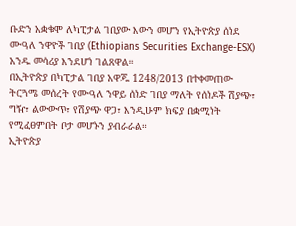ቡድን አቋቁሞ ለካፒታል ገበያው እውን መሆን የኢትዮጵያ ሰነደ ሙዓለ ንዋዮች ገበያ (Ethiopians Securities Exchange-ESX) አንዱ መሳሪያ እንደሆነ ገልጸዋል።
በኢትዮጵያ በካፒታል ገበያ አዋጁ 1248/2013 በተቀመጠው ትርጓሜ መሰረት የሙዓለ ንዋይ ሰነድ ገበያ ማለት የሰነዶች ሽያጭ፣ ግዥ፣ ልውውጥ፣ የሽያጭ ዋጋ፣ እንዲሁም ክፍያ በቋሚነት የሚፈፀምበት ቦታ መሆኑን ያብራራል።
ኢትዮጵያ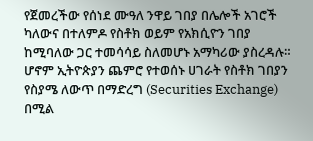የጀመረችው የሰነደ ሙዓለ ንዋይ ገበያ በሌሎች አገሮች ካለውና በተለምዶ የስቶክ ወይም የአክሲዮን ገበያ ከሚባለው ጋር ተመሳሳይ ስለመሆኑ አማካሪው ያስረዳሉ።
ሆኖም ኢትዮጵያን ጨምሮ የተወሰኑ ሀገራት የስቶክ ገበያን የስያሜ ለውጥ በማድረግ (Securities Exchange) በሚል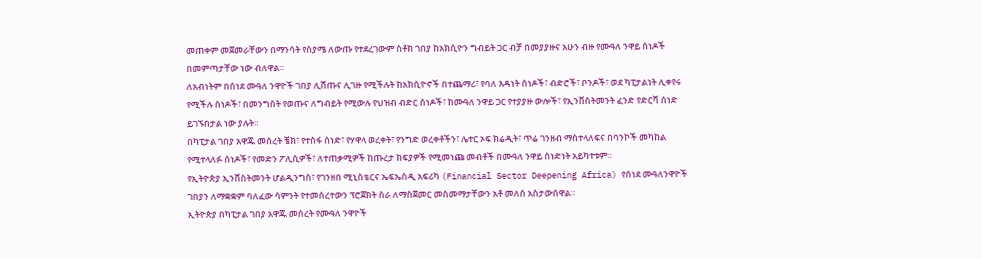መጠቀም መጀመራቸውን በማንሳት የስያሜ ለውጡ የተደረገውም ስቶክ ገበያ ከአክሲዮን ግብይት ጋር ብቻ በመያያዙና አሁን ብዙ የሙዓለ ንዋይ ሰነዶች በመምጣታቸው ነው ብለዋል።
ለአብነትም በሰነደ ሙዓለ ንዋዮች ገበያ ሊሸጡና ሊገዙ የሚችሉት ከአክሲዮኖች በተጨማሪ፣ የባለ እዳነት ሰነዶች፣ ብድሮች፣ ቦንዶች፣ ወደ ካፒታልነት ሊቀየሩ የሚችሉ ሰነዶች፣ በመንግስት የወጡና ለግብይት የሚውሉ የህዝብ ብድር ሰነዶች፣ ከሙዓለ ንዋይ ጋር የተያያዙ ውሎች፣ የኢንቨስትመንት ፈንድ የድርሻ ሰነድ ይገኙበታል ነው ያሉት።
በካፒታል ገበያ አዋጁ መሰረት ቼክ፣ የተስፋ ሰነድ፣ የሃዋላ ወረቀት፣ የንግድ ወረቀቶችን፣ ሌተር ኦፍ ክሬዲት፣ ጥሬ ገንዘብ ማስተላለፍና በባንኮች መካከል የሚተላለፉ ሰነዶች፣ የመድን ፖሊሲዎች፣ ለተጠቃሚዎች ከጡረታ ክፍያዎች የሚመነጩ መብቶች በሙዓለ ንዋይ ሰነድነት አይካተቱም።
የኢትዮጵያ ኢንቨስትመንት ሆልዲንግስ፣ የገንዘበ ሚኒስቴርና ኤፍኤስዲ አፍሪካ (Financial Sector Deepening Africa) የሰነደ ሙዓለንዋዮች ገበያን ለማቋቋም ባለፈው ሳምንት የተመሰረተውን ፕሮጀክት ስራ ለማስጀመር መስመማታቸውን አቶ መለሰ አስታውሰዋል።
ኢትዮጵያ በካፒታል ገበያ አዋጁ መሰረት የሙዓለ ንዋዮች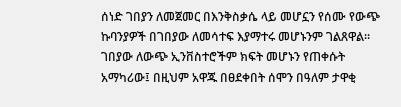ሰነድ ገበያን ለመጀመር በእንቅስቃሴ ላይ መሆኗን የሰሙ የውጭ ኩባንያዎች በገበያው ለመሳተፍ እያማተሩ መሆኑንም ገልጸዋል።
ገበያው ለውጭ ኢንቨስተሮችም ክፍት መሆኑን የጠቀሱት አማካሪው፤ በዚህም አዋጁ በፀደቀበት ሰሞን በዓለም ታዋቂ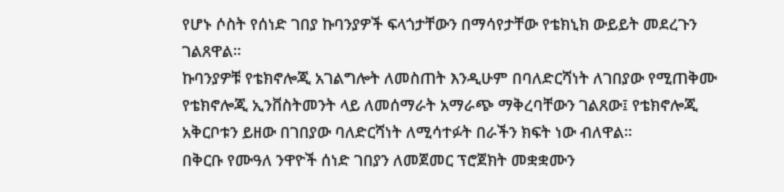የሆኑ ሶስት የሰነድ ገበያ ኩባንያዎች ፍላጎታቸውን በማሳየታቸው የቴክኒክ ውይይት መደረጉን ገልጸዋል።
ኩባንያዎቹ የቴክኖሎጂ አገልግሎት ለመስጠት እንዲሁም በባለድርሻነት ለገበያው የሚጠቅሙ የቴክኖሎጂ ኢንቨስትመንት ላይ ለመሰማራት አማራጭ ማቅረባቸውን ገልጸው፤ የቴክኖሎጂ አቅርቦቱን ይዘው በገበያው ባለድርሻነት ለሚሳተፉት በራችን ክፍት ነው ብለዋል።
በቅርቡ የሙዓለ ንዋዮች ሰነድ ገበያን ለመጀመር ፕሮጀክት መቋቋሙን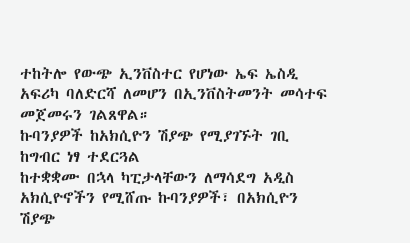ተከትሎ የውጭ ኢንቨስተር የሆነው ኤፍ ኤስዲ አፍሪካ ባለድርሻ ለመሆን በኢንቨስትመንት መሳተፍ መጀመሩን ገልጸዋል።
ኩባንያዎች ከአክሲዮን ሽያጭ የሚያገኙት ገቢ ከግብር ነፃ ተደርጓል
ከተቋቋሙ በኋላ ካፒታላቸውን ለማሳደግ አዲስ አክሲዮኖችን የሚሸጡ ኩባንያዎች፣ በአክሲዮን ሽያጭ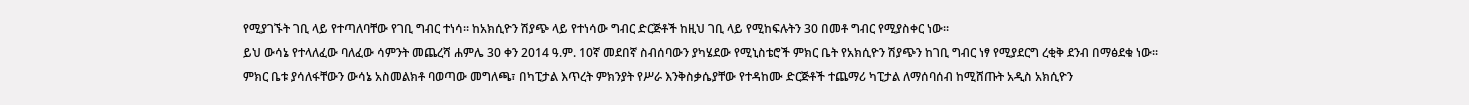የሚያገኙት ገቢ ላይ የተጣለባቸው የገቢ ግብር ተነሳ፡፡ ከአክሲዮን ሽያጭ ላይ የተነሳው ግብር ድርጅቶች ከዚህ ገቢ ላይ የሚከፍሉትን 30 በመቶ ግብር የሚያስቀር ነው፡፡
ይህ ውሳኔ የተላለፈው ባለፈው ሳምንት መጨረሻ ሐምሌ 30 ቀን 2014 ዓ.ም. 10ኛ መደበኛ ስብሰባውን ያካሄደው የሚኒስቴሮች ምክር ቤት የአክሲዮን ሽያጭን ከገቢ ግብር ነፃ የሚያደርግ ረቂቅ ደንብ በማፅደቁ ነው፡፡
ምክር ቤቱ ያሳለፋቸውን ውሳኔ አስመልክቶ ባወጣው መግለጫ፣ በካፒታል እጥረት ምክንያት የሥራ እንቅስቃሴያቸው የተዳከሙ ድርጅቶች ተጨማሪ ካፒታል ለማሰባሰብ ከሚሸጡት አዲስ አክሲዮን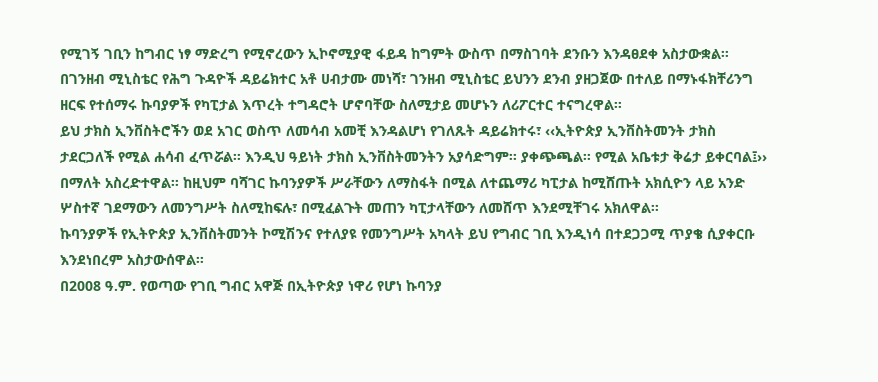የሚገኝ ገቢን ከግብር ነፃ ማድረግ የሚኖረውን ኢኮኖሚያዊ ፋይዳ ከግምት ውስጥ በማስገባት ደንቡን እንዳፀደቀ አስታውቋል፡፡
በገንዘብ ሚኒስቴር የሕግ ጉዳዮች ዳይሬክተር አቶ ሀብታሙ መነሻ፣ ገንዘብ ሚኒስቴር ይህንን ደንብ ያዘጋጀው በተለይ በማኑፋክቸሪንግ ዘርፍ የተሰማሩ ኩባያዎች የካፒታል እጥረት ተግዳሮት ሆኖባቸው ስለሚታይ መሆኑን ለሪፖርተር ተናግረዋል፡፡
ይህ ታክስ ኢንቨስትሮችን ወደ አገር ወስጥ ለመሳብ አመቺ እንዳልሆነ የገለጹት ዳይሬክተሩ፣ ‹‹ኢትዮጵያ ኢንቨስትመንት ታክስ ታደርጋለች የሚል ሐሳብ ፈጥሯል፡፡ እንዲህ ዓይነት ታክስ ኢንቨስትመንትን አያሳድግም፡፡ ያቀጭጫል፡፡ የሚል አቤቱታ ቅሬታ ይቀርባል፤›› በማለት አስረድተዋል፡፡ ከዚህም ባሻገር ኩባንያዎች ሥራቸውን ለማስፋት በሚል ለተጨማሪ ካፒታል ከሚሸጡት አክሲዮን ላይ አንድ ሦስተኛ ገደማውን ለመንግሥት ስለሚከፍሉ፣ በሚፈልጉት መጠን ካፒታላቸውን ለመሸጥ እንደሚቸገሩ አክለዋል፡፡
ኩባንያዎች የኢትዮጵያ ኢንቨስትመንት ኮሚሽንና የተለያዩ የመንግሥት አካላት ይህ የግብር ገቢ እንዲነሳ በተደጋጋሚ ጥያቄ ሲያቀርቡ እንደነበረም አስታውሰዋል፡፡
በ2008 ዓ.ም. የወጣው የገቢ ግብር አዋጅ በኢትዮጵያ ነዋሪ የሆነ ኩባንያ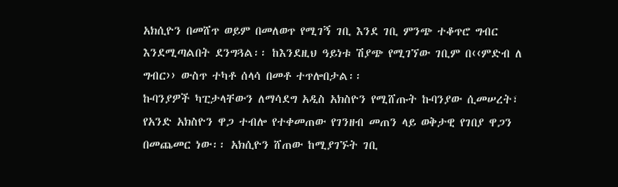አክሲዮን በመሸጥ ወይም በመለወጥ የሚገኝ ገቢ እንደ ገቢ ምንጭ ተቆጥሮ ግብር እንደሚጣልበት ደንግጓል፡፡ ከእንደዚህ ዓይነቱ ሽያጭ የሚገኘው ገቢም በ‹‹ምድብ ለ ግብር›› ውስጥ ተካቶ ሰላሳ በመቶ ተጥሎበታል፡፡
ኩባንያዎች ካፒታላቸውን ለማሳደግ አዲስ አክስዮን የሚሸጡት ኩባንያው ሲመሠረት፣ የአንድ አክስዮን ዋጋ ተብሎ የተቀመጠው የገንዘብ መጠን ላይ ወቅታዊ የገበያ ዋጋን በመጨመር ነው፡፡ አክሲዮን ሸጠው ከሚያገኙት ገቢ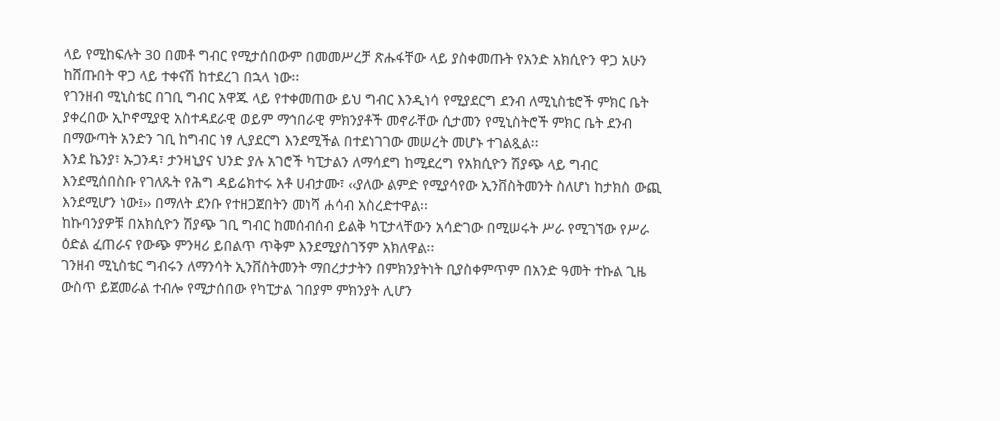ላይ የሚከፍሉት 30 በመቶ ግብር የሚታሰበውም በመመሥረቻ ጽሑፋቸው ላይ ያስቀመጡት የአንድ አክሲዮን ዋጋ አሁን ከሸጡበት ዋጋ ላይ ተቀናሽ ከተደረገ በኋላ ነው፡፡
የገንዘብ ሚኒስቴር በገቢ ግብር አዋጁ ላይ የተቀመጠው ይህ ግብር እንዲነሳ የሚያደርግ ደንብ ለሚኒስቴሮች ምክር ቤት ያቀረበው ኢኮኖሚያዊ አስተዳደራዊ ወይም ማኅበራዊ ምክንያቶች መኖራቸው ሲታመን የሚኒስትሮች ምክር ቤት ደንብ በማውጣት አንድን ገቢ ከግብር ነፃ ሊያደርግ እንደሚችል በተደነገገው መሠረት መሆኑ ተገልጿል፡፡
እንደ ኬንያ፣ ኡጋንዳ፣ ታንዛኒያና ህንድ ያሉ አገሮች ካፒታልን ለማሳደግ ከሚደረግ የአክሲዮን ሽያጭ ላይ ግብር እንደሚሰበስቡ የገለጹት የሕግ ዳይሬክተሩ አቶ ሀብታሙ፣ ‹‹ያለው ልምድ የሚያሳየው ኢንቨስትመንት ስለሆነ ከታክስ ውጪ እንደሚሆን ነው፤›› በማለት ደንቡ የተዘጋጀበትን መነሻ ሐሳብ አስረድተዋል፡፡
ከኩባንያዎቹ በአክሲዮን ሽያጭ ገቢ ግብር ከመሰብሰብ ይልቅ ካፒታላቸውን አሳድገው በሚሠሩት ሥራ የሚገኘው የሥራ ዕድል ፈጠራና የውጭ ምንዛሪ ይበልጥ ጥቅም እንደሚያስገኝም አክለዋል፡፡
ገንዘብ ሚኒስቴር ግብሩን ለማንሳት ኢንቨስትመንት ማበረታታትን በምክንያትነት ቢያስቀምጥም በአንድ ዓመት ተኩል ጊዜ ውስጥ ይጀመራል ተብሎ የሚታሰበው የካፒታል ገበያም ምክንያት ሊሆን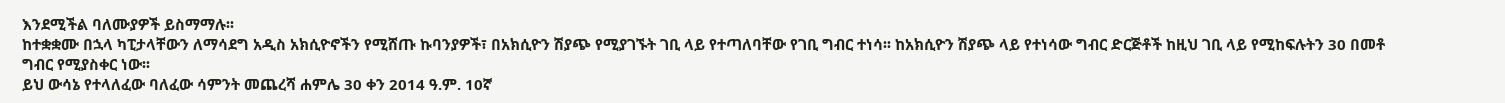እንደሚችል ባለሙያዎች ይስማማሉ፡፡
ከተቋቋሙ በኋላ ካፒታላቸውን ለማሳደግ አዲስ አክሲዮኖችን የሚሸጡ ኩባንያዎች፣ በአክሲዮን ሽያጭ የሚያገኙት ገቢ ላይ የተጣለባቸው የገቢ ግብር ተነሳ፡፡ ከአክሲዮን ሽያጭ ላይ የተነሳው ግብር ድርጅቶች ከዚህ ገቢ ላይ የሚከፍሉትን 30 በመቶ ግብር የሚያስቀር ነው፡፡
ይህ ውሳኔ የተላለፈው ባለፈው ሳምንት መጨረሻ ሐምሌ 30 ቀን 2014 ዓ.ም. 10ኛ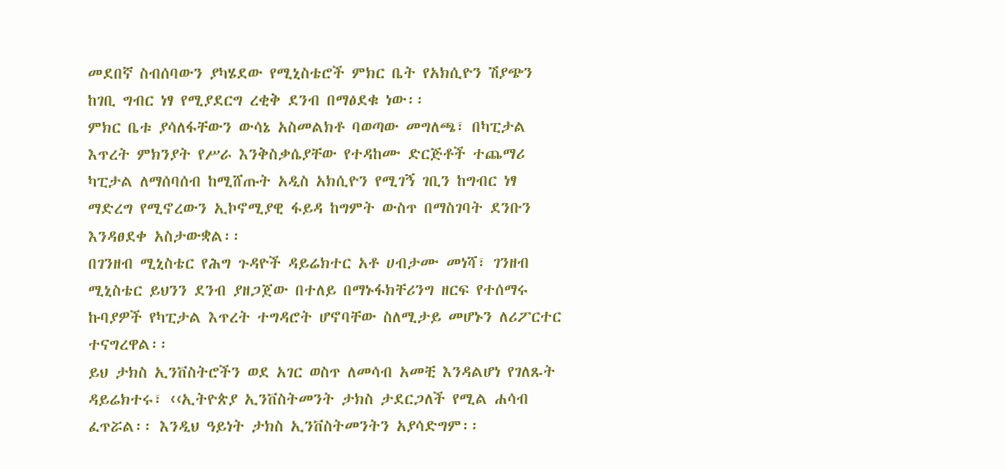መደበኛ ስብሰባውን ያካሄደው የሚኒስቴሮች ምክር ቤት የአክሲዮን ሽያጭን ከገቢ ግብር ነፃ የሚያደርግ ረቂቅ ደንብ በማፅደቁ ነው፡፡
ምክር ቤቱ ያሳለፋቸውን ውሳኔ አስመልክቶ ባወጣው መግለጫ፣ በካፒታል እጥረት ምክንያት የሥራ እንቅስቃሴያቸው የተዳከሙ ድርጅቶች ተጨማሪ ካፒታል ለማሰባሰብ ከሚሸጡት አዲስ አክሲዮን የሚገኝ ገቢን ከግብር ነፃ ማድረግ የሚኖረውን ኢኮኖሚያዊ ፋይዳ ከግምት ውስጥ በማስገባት ደንቡን እንዳፀደቀ አስታውቋል፡፡
በገንዘብ ሚኒስቴር የሕግ ጉዳዮች ዳይሬክተር አቶ ሀብታሙ መነሻ፣ ገንዘብ ሚኒስቴር ይህንን ደንብ ያዘጋጀው በተለይ በማኑፋክቸሪንግ ዘርፍ የተሰማሩ ኩባያዎች የካፒታል እጥረት ተግዳሮት ሆኖባቸው ስለሚታይ መሆኑን ለሪፖርተር ተናግረዋል፡፡
ይህ ታክስ ኢንቨስትሮችን ወደ አገር ወስጥ ለመሳብ አመቺ እንዳልሆነ የገለጹት ዳይሬክተሩ፣ ‹‹ኢትዮጵያ ኢንቨስትመንት ታክስ ታደርጋለች የሚል ሐሳብ ፈጥሯል፡፡ እንዲህ ዓይነት ታክስ ኢንቨስትመንትን አያሳድግም፡፡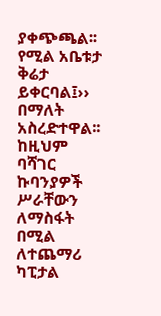ያቀጭጫል፡፡ የሚል አቤቱታ ቅሬታ ይቀርባል፤›› በማለት አስረድተዋል፡፡ ከዚህም ባሻገር ኩባንያዎች ሥራቸውን ለማስፋት በሚል ለተጨማሪ ካፒታል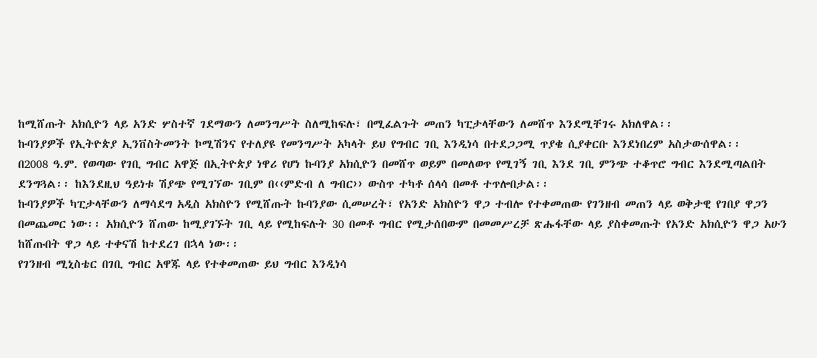ከሚሸጡት አክሲዮን ላይ አንድ ሦስተኛ ገደማውን ለመንግሥት ስለሚከፍሉ፣ በሚፈልጉት መጠን ካፒታላቸውን ለመሸጥ እንደሚቸገሩ አክለዋል፡፡
ኩባንያዎች የኢትዮጵያ ኢንቨስትመንት ኮሚሽንና የተለያዩ የመንግሥት አካላት ይህ የግብር ገቢ እንዲነሳ በተደጋጋሚ ጥያቄ ሲያቀርቡ እንደነበረም አስታውሰዋል፡፡
በ2008 ዓ.ም. የወጣው የገቢ ግብር አዋጅ በኢትዮጵያ ነዋሪ የሆነ ኩባንያ አክሲዮን በመሸጥ ወይም በመለወጥ የሚገኝ ገቢ እንደ ገቢ ምንጭ ተቆጥሮ ግብር እንደሚጣልበት ደንግጓል፡፡ ከእንደዚህ ዓይነቱ ሽያጭ የሚገኘው ገቢም በ‹‹ምድብ ለ ግብር›› ውስጥ ተካቶ ሰላሳ በመቶ ተጥሎበታል፡፡
ኩባንያዎች ካፒታላቸውን ለማሳደግ አዲስ አክስዮን የሚሸጡት ኩባንያው ሲመሠረት፣ የአንድ አክስዮን ዋጋ ተብሎ የተቀመጠው የገንዘብ መጠን ላይ ወቅታዊ የገበያ ዋጋን በመጨመር ነው፡፡ አክሲዮን ሸጠው ከሚያገኙት ገቢ ላይ የሚከፍሉት 30 በመቶ ግብር የሚታሰበውም በመመሥረቻ ጽሑፋቸው ላይ ያስቀመጡት የአንድ አክሲዮን ዋጋ አሁን ከሸጡበት ዋጋ ላይ ተቀናሽ ከተደረገ በኋላ ነው፡፡
የገንዘብ ሚኒስቴር በገቢ ግብር አዋጁ ላይ የተቀመጠው ይህ ግብር እንዲነሳ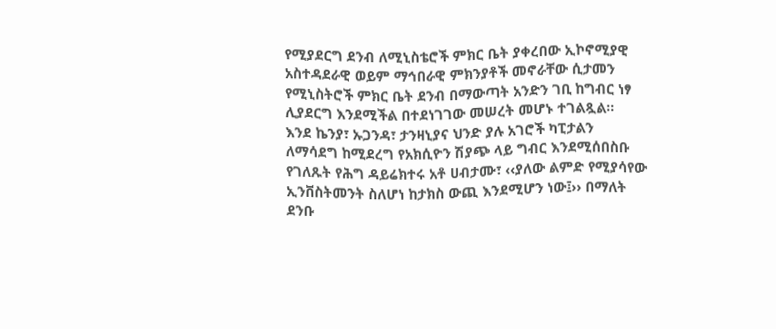የሚያደርግ ደንብ ለሚኒስቴሮች ምክር ቤት ያቀረበው ኢኮኖሚያዊ አስተዳደራዊ ወይም ማኅበራዊ ምክንያቶች መኖራቸው ሲታመን የሚኒስትሮች ምክር ቤት ደንብ በማውጣት አንድን ገቢ ከግብር ነፃ ሊያደርግ እንደሚችል በተደነገገው መሠረት መሆኑ ተገልጿል፡፡
እንደ ኬንያ፣ ኡጋንዳ፣ ታንዛኒያና ህንድ ያሉ አገሮች ካፒታልን ለማሳደግ ከሚደረግ የአክሲዮን ሽያጭ ላይ ግብር እንደሚሰበስቡ የገለጹት የሕግ ዳይሬክተሩ አቶ ሀብታሙ፣ ‹‹ያለው ልምድ የሚያሳየው ኢንቨስትመንት ስለሆነ ከታክስ ውጪ እንደሚሆን ነው፤›› በማለት ደንቡ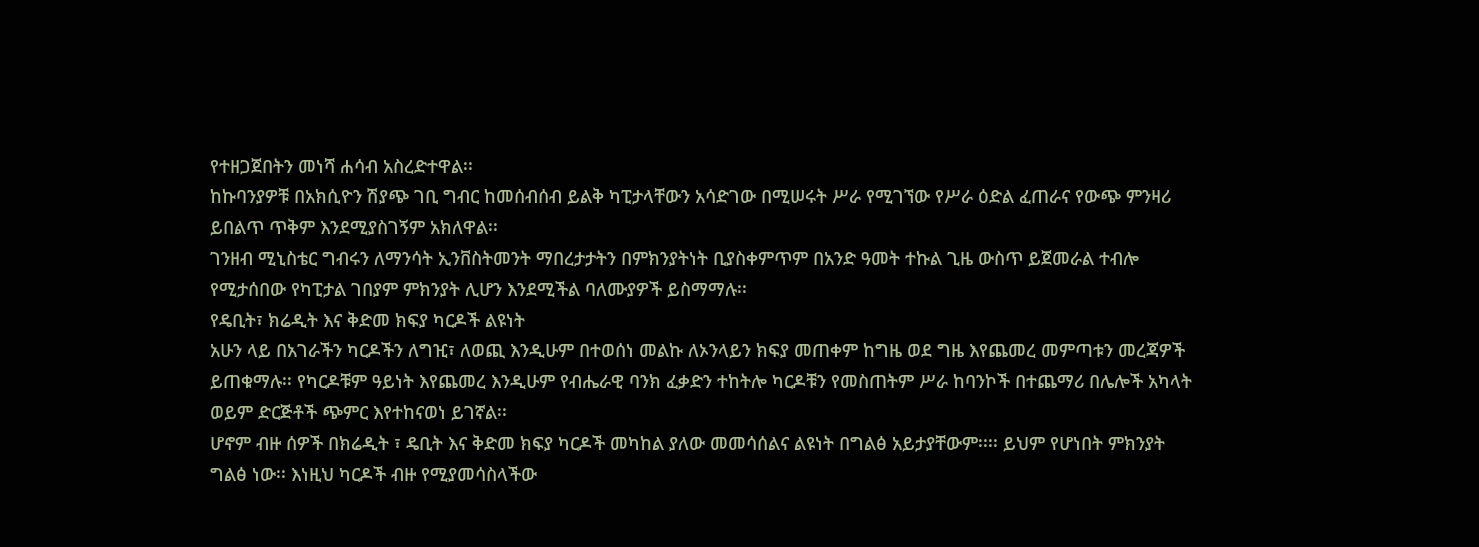የተዘጋጀበትን መነሻ ሐሳብ አስረድተዋል፡፡
ከኩባንያዎቹ በአክሲዮን ሽያጭ ገቢ ግብር ከመሰብሰብ ይልቅ ካፒታላቸውን አሳድገው በሚሠሩት ሥራ የሚገኘው የሥራ ዕድል ፈጠራና የውጭ ምንዛሪ ይበልጥ ጥቅም እንደሚያስገኝም አክለዋል፡፡
ገንዘብ ሚኒስቴር ግብሩን ለማንሳት ኢንቨስትመንት ማበረታታትን በምክንያትነት ቢያስቀምጥም በአንድ ዓመት ተኩል ጊዜ ውስጥ ይጀመራል ተብሎ የሚታሰበው የካፒታል ገበያም ምክንያት ሊሆን እንደሚችል ባለሙያዎች ይስማማሉ፡፡
የዴቢት፣ ክሬዲት እና ቅድመ ክፍያ ካርዶች ልዩነት
አሁን ላይ በአገራችን ካርዶችን ለግዢ፣ ለወጪ እንዲሁም በተወሰነ መልኩ ለኦንላይን ክፍያ መጠቀም ከግዜ ወደ ግዜ እየጨመረ መምጣቱን መረጃዎች ይጠቁማሉ፡፡ የካርዶቹም ዓይነት እየጨመረ እንዲሁም የብሔራዊ ባንክ ፈቃድን ተከትሎ ካርዶቹን የመስጠትም ሥራ ከባንኮች በተጨማሪ በሌሎች አካላት ወይም ድርጅቶች ጭምር እየተከናወነ ይገኛል፡፡
ሆኖም ብዙ ሰዎች በክሬዲት ፣ ዴቢት እና ቅድመ ክፍያ ካርዶች መካከል ያለው መመሳሰልና ልዩነት በግልፅ አይታያቸውም፡፡፡፡ ይህም የሆነበት ምክንያት ግልፅ ነው፡፡ እነዚህ ካርዶች ብዙ የሚያመሳስላችው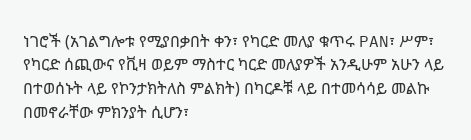ነገሮች (አገልግሎቱ የሚያበቃበት ቀን፣ የካርድ መለያ ቁጥሩ PAN፣ ሥም፣ የካርድ ሰጪውና የቪዛ ወይም ማስተር ካርድ መለያዎች አንዲሁም አሁን ላይ በተወሰኑት ላይ የኮንታክትለስ ምልክት) በካርዶቹ ላይ በተመሳሳይ መልኩ በመኖራቸው ምክንያት ሲሆን፣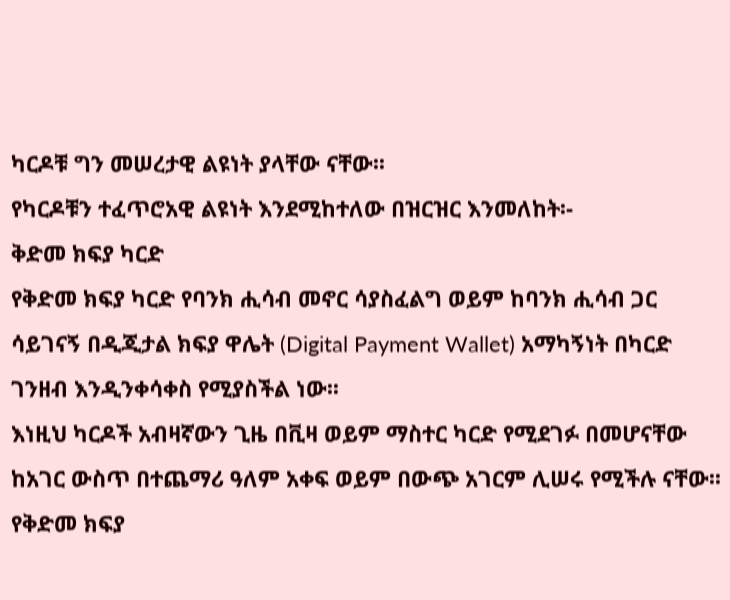ካርዶቹ ግን መሠረታዊ ልዩነት ያላቸው ናቸው፡፡
የካርዶቹን ተፈጥሮአዊ ልዩነት እንደሚከተለው በዝርዝር እንመለከት፡-
ቅድመ ክፍያ ካርድ
የቅድመ ክፍያ ካርድ የባንክ ሒሳብ መኖር ሳያስፈልግ ወይም ከባንክ ሒሳብ ጋር ሳይገናኝ በዲጂታል ክፍያ ዋሌት (Digital Payment Wallet) አማካኝነት በካርድ ገንዘብ እንዲንቀሳቀስ የሚያስችል ነው፡፡
እነዚህ ካርዶች አብዛኛውን ጊዜ በቪዛ ወይም ማስተር ካርድ የሚደገፉ በመሆናቸው ከአገር ውስጥ በተጨማሪ ዓለም አቀፍ ወይም በውጭ አገርም ሊሠሩ የሚችሉ ናቸው፡፡
የቅድመ ክፍያ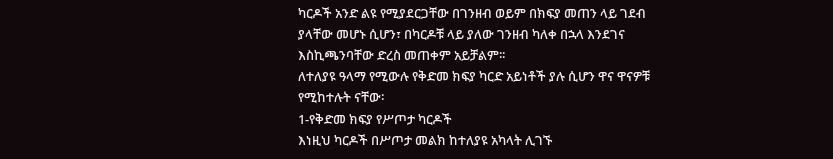ካርዶች አንድ ልዩ የሚያደርጋቸው በገንዘብ ወይም በክፍያ መጠን ላይ ገደብ ያላቸው መሆኑ ሲሆን፣ በካርዶቹ ላይ ያለው ገንዘብ ካለቀ በኋላ እንደገና እስኪጫንባቸው ድረስ መጠቀም አይቻልም፡፡
ለተለያዩ ዓላማ የሚውሉ የቅድመ ክፍያ ካርድ አይነቶች ያሉ ሲሆን ዋና ዋናዎቹ የሚከተሉት ናቸው፡
1-የቅድመ ክፍያ የሥጦታ ካርዶች
እነዚህ ካርዶች በሥጦታ መልክ ከተለያዩ አካላት ሊገኙ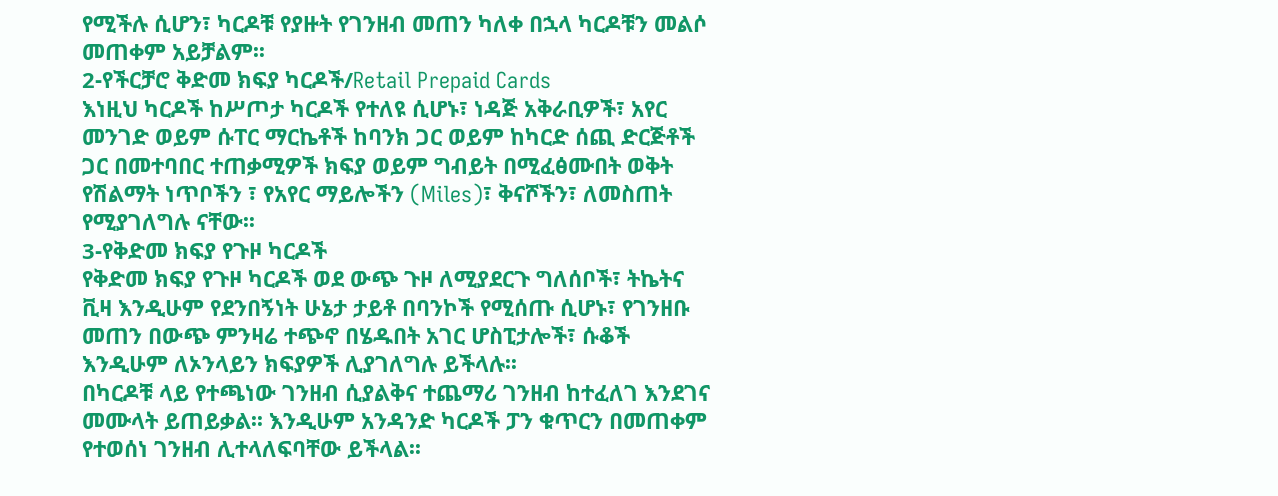የሚችሉ ሲሆን፣ ካርዶቹ የያዙት የገንዘብ መጠን ካለቀ በኋላ ካርዶቹን መልሶ መጠቀም አይቻልም፡፡
2-የችርቻሮ ቅድመ ክፍያ ካርዶች/Retail Prepaid Cards
እነዚህ ካርዶች ከሥጦታ ካርዶች የተለዩ ሲሆኑ፣ ነዳጅ አቅራቢዎች፣ አየር መንገድ ወይም ሱፐር ማርኬቶች ከባንክ ጋር ወይም ከካርድ ሰጪ ድርጅቶች ጋር በመተባበር ተጠቃሚዎች ክፍያ ወይም ግብይት በሚፈፅሙበት ወቅት የሽልማት ነጥቦችን ፣ የአየር ማይሎችን (Miles)፣ ቅናሾችን፣ ለመስጠት የሚያገለግሉ ናቸው፡፡
3-የቅድመ ክፍያ የጉዞ ካርዶች
የቅድመ ክፍያ የጉዞ ካርዶች ወደ ውጭ ጉዞ ለሚያደርጉ ግለሰቦች፣ ትኬትና ቪዛ እንዲሁም የደንበኝነት ሁኔታ ታይቶ በባንኮች የሚሰጡ ሲሆኑ፣ የገንዘቡ መጠን በውጭ ምንዛሬ ተጭኖ በሄዱበት አገር ሆስፒታሎች፣ ሱቆች እንዲሁም ለኦንላይን ክፍያዎች ሊያገለግሉ ይችላሉ፡፡
በካርዶቹ ላይ የተጫነው ገንዘብ ሲያልቅና ተጨማሪ ገንዘብ ከተፈለገ እንደገና መሙላት ይጠይቃል፡፡ እንዲሁም አንዳንድ ካርዶች ፓን ቁጥርን በመጠቀም የተወሰነ ገንዘብ ሊተላለፍባቸው ይችላል፡፡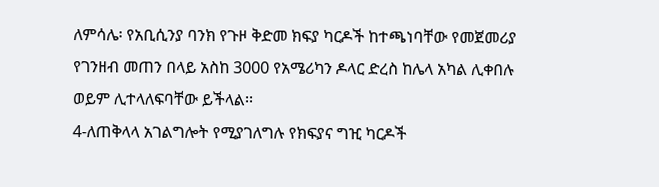ለምሳሌ፡ የአቢሲንያ ባንክ የጉዞ ቅድመ ክፍያ ካርዶች ከተጫነባቸው የመጀመሪያ የገንዘብ መጠን በላይ አስከ 3000 የአሜሪካን ዶላር ድረስ ከሌላ አካል ሊቀበሉ ወይም ሊተላለፍባቸው ይችላል፡፡
4-ለጠቅላላ አገልግሎት የሚያገለግሉ የክፍያና ግዢ ካርዶች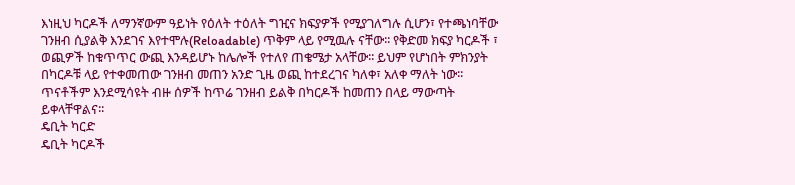እነዚህ ካርዶች ለማንኛውም ዓይነት የዕለት ተዕለት ግዢና ክፍያዎች የሚያገለግሉ ሲሆን፣ የተጫነባቸው ገንዘብ ሲያልቅ እንደገና እየተሞሉ(Reloadable) ጥቅም ላይ የሚዉሉ ናቸው፡፡ የቅድመ ክፍያ ካርዶች ፣ ወጪዎች ከቁጥጥር ውጪ እንዳይሆኑ ከሌሎች የተለየ ጠቄሜታ አላቸው፡፡ ይህም የሆነበት ምክንያት በካርዶቹ ላይ የተቀመጠው ገንዘብ መጠን አንድ ጊዜ ወጪ ከተደረገና ካለቀ፣ አለቀ ማለት ነው፡፡ ጥናቶችም እንደሚሳዩት ብዙ ሰዎች ከጥሬ ገንዘብ ይልቅ በካርዶች ከመጠን በላይ ማውጣት ይቀላቸዋልና፡፡
ዴቢት ካርድ
ዴቢት ካርዶች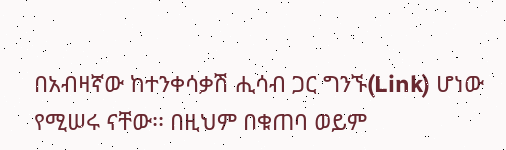በአብዛኛው ከተንቀሳቃሽ ሒሳብ ጋር ግንኙ(Link) ሆነው የሚሠሩ ናቸው፡፡ በዚህም በቁጠባ ወይም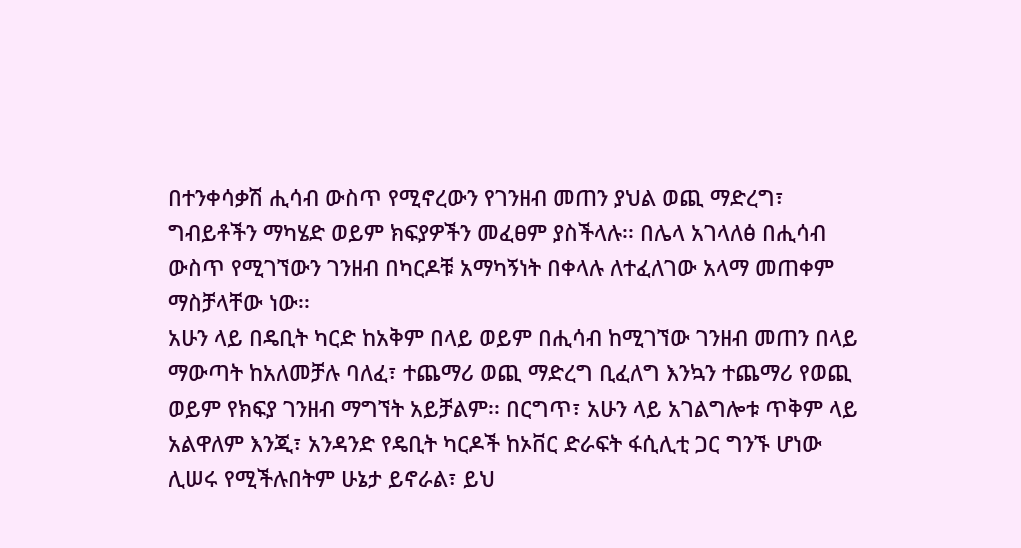በተንቀሳቃሽ ሒሳብ ውስጥ የሚኖረውን የገንዘብ መጠን ያህል ወጪ ማድረግ፣ ግብይቶችን ማካሄድ ወይም ክፍያዎችን መፈፀም ያስችላሉ፡፡ በሌላ አገላለፅ በሒሳብ ውስጥ የሚገኘውን ገንዘብ በካርዶቹ አማካኝነት በቀላሉ ለተፈለገው አላማ መጠቀም ማስቻላቸው ነው፡፡
አሁን ላይ በዴቢት ካርድ ከአቅም በላይ ወይም በሒሳብ ከሚገኘው ገንዘብ መጠን በላይ ማውጣት ከአለመቻሉ ባለፈ፣ ተጨማሪ ወጪ ማድረግ ቢፈለግ እንኳን ተጨማሪ የወጪ ወይም የክፍያ ገንዘብ ማግኘት አይቻልም፡፡ በርግጥ፣ አሁን ላይ አገልግሎቱ ጥቅም ላይ አልዋለም እንጂ፣ አንዳንድ የዴቢት ካርዶች ከኦቨር ድራፍት ፋሲሊቲ ጋር ግንኙ ሆነው ሊሠሩ የሚችሉበትም ሁኔታ ይኖራል፣ ይህ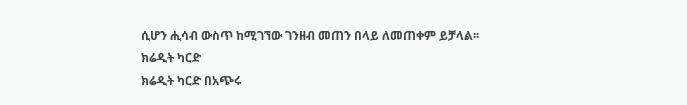ሲሆን ሒሳብ ውስጥ ከሚገኘው ገንዘብ መጠን በላይ ለመጠቀም ይቻላል፡፡
ክሬዲት ካርድ
ክሬዲት ካርድ በአጭሩ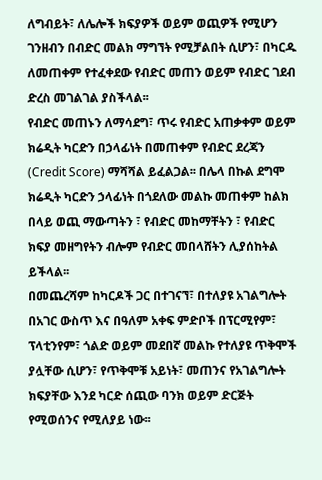ለግብይት፣ ለሌሎች ክፍያዎች ወይም ወጪዎች የሚሆን ገንዘብን በብድር መልክ ማግኘት የሚቻልበት ሲሆን፣ በካርዱ ለመጠቀም የተፈቀደው የብድር መጠን ወይም የብድር ገደብ ድረስ መገልገል ያስችላል፡፡
የብድር መጠኑን ለማሳደግ፣ ጥሩ የብድር አጠቃቀም ወይም ክሬዲት ካርድን በኃላፊነት በመጠቀም የብድር ደረጃን (Credit Score) ማሻሻል ይፈልጋል፡፡ በሌላ በኩል ደግሞ ክሬዲት ካርድን ኃላፊነት በጎደለው መልኩ መጠቀም ከልክ በላይ ወጪ ማውጣትን ፣ የብድር መከማቸትን ፣ የብድር ክፍያ መዘግየትን ብሎም የብድር መበላሸትን ሊያሰከትል ይችላል፡፡
በመጨረሻም ከካርዶች ጋር በተገናኘ፣ በተለያዩ አገልግሎት በአገር ውስጥ እና በዓለም አቀፍ ምድቦች በፕርሚየም፣ ፕላቲንየም፣ ጎልድ ወይም መደበኛ መልኩ የተለያዩ ጥቅሞች ያሏቸው ሲሆን፣ የጥቅሞቹ አይነት፣ መጠንና የአገልግሎት ክፍያቸው እንደ ካርድ ሰጪው ባንክ ወይም ድርጅት የሚወሰንና የሚለያይ ነው፡፡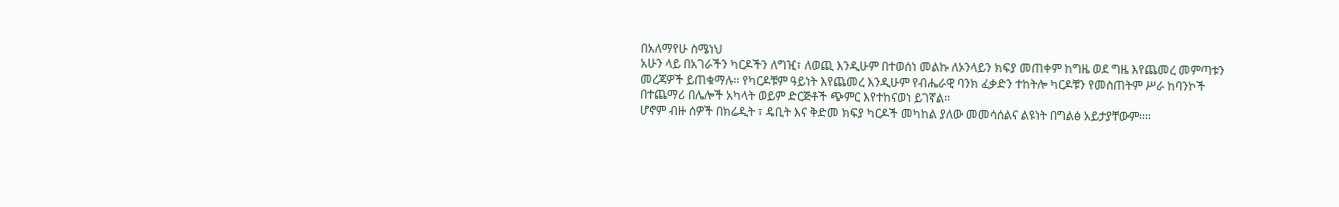በአለማየሁ ስሜነህ
አሁን ላይ በአገራችን ካርዶችን ለግዢ፣ ለወጪ እንዲሁም በተወሰነ መልኩ ለኦንላይን ክፍያ መጠቀም ከግዜ ወደ ግዜ እየጨመረ መምጣቱን መረጃዎች ይጠቁማሉ፡፡ የካርዶቹም ዓይነት እየጨመረ እንዲሁም የብሔራዊ ባንክ ፈቃድን ተከትሎ ካርዶቹን የመስጠትም ሥራ ከባንኮች በተጨማሪ በሌሎች አካላት ወይም ድርጅቶች ጭምር እየተከናወነ ይገኛል፡፡
ሆኖም ብዙ ሰዎች በክሬዲት ፣ ዴቢት እና ቅድመ ክፍያ ካርዶች መካከል ያለው መመሳሰልና ልዩነት በግልፅ አይታያቸውም፡፡፡፡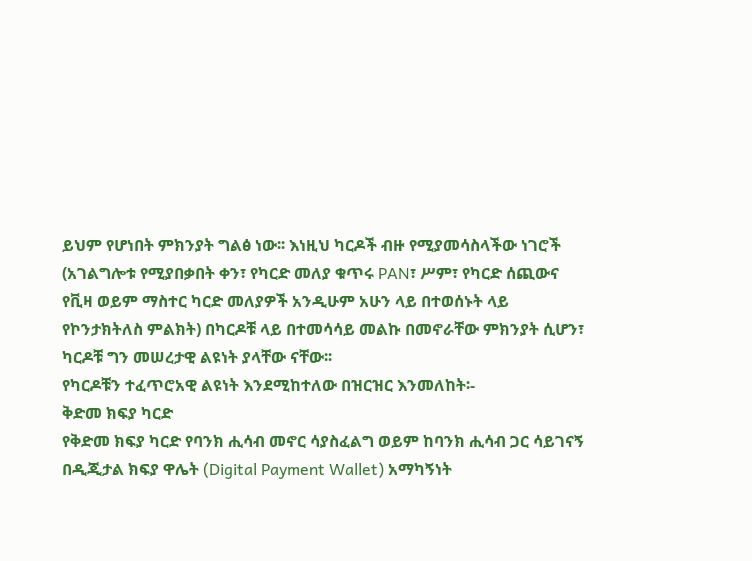ይህም የሆነበት ምክንያት ግልፅ ነው፡፡ እነዚህ ካርዶች ብዙ የሚያመሳስላችው ነገሮች (አገልግሎቱ የሚያበቃበት ቀን፣ የካርድ መለያ ቁጥሩ PAN፣ ሥም፣ የካርድ ሰጪውና የቪዛ ወይም ማስተር ካርድ መለያዎች አንዲሁም አሁን ላይ በተወሰኑት ላይ የኮንታክትለስ ምልክት) በካርዶቹ ላይ በተመሳሳይ መልኩ በመኖራቸው ምክንያት ሲሆን፣ ካርዶቹ ግን መሠረታዊ ልዩነት ያላቸው ናቸው፡፡
የካርዶቹን ተፈጥሮአዊ ልዩነት እንደሚከተለው በዝርዝር እንመለከት፡-
ቅድመ ክፍያ ካርድ
የቅድመ ክፍያ ካርድ የባንክ ሒሳብ መኖር ሳያስፈልግ ወይም ከባንክ ሒሳብ ጋር ሳይገናኝ በዲጂታል ክፍያ ዋሌት (Digital Payment Wallet) አማካኝነት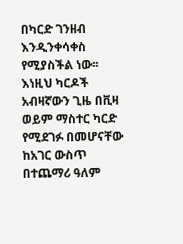በካርድ ገንዘብ እንዲንቀሳቀስ የሚያስችል ነው፡፡
እነዚህ ካርዶች አብዛኛውን ጊዜ በቪዛ ወይም ማስተር ካርድ የሚደገፉ በመሆናቸው ከአገር ውስጥ በተጨማሪ ዓለም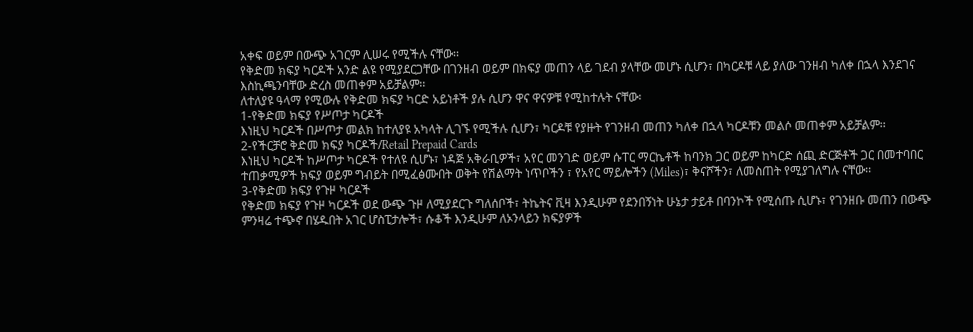አቀፍ ወይም በውጭ አገርም ሊሠሩ የሚችሉ ናቸው፡፡
የቅድመ ክፍያ ካርዶች አንድ ልዩ የሚያደርጋቸው በገንዘብ ወይም በክፍያ መጠን ላይ ገደብ ያላቸው መሆኑ ሲሆን፣ በካርዶቹ ላይ ያለው ገንዘብ ካለቀ በኋላ እንደገና እስኪጫንባቸው ድረስ መጠቀም አይቻልም፡፡
ለተለያዩ ዓላማ የሚውሉ የቅድመ ክፍያ ካርድ አይነቶች ያሉ ሲሆን ዋና ዋናዎቹ የሚከተሉት ናቸው፡
1-የቅድመ ክፍያ የሥጦታ ካርዶች
እነዚህ ካርዶች በሥጦታ መልክ ከተለያዩ አካላት ሊገኙ የሚችሉ ሲሆን፣ ካርዶቹ የያዙት የገንዘብ መጠን ካለቀ በኋላ ካርዶቹን መልሶ መጠቀም አይቻልም፡፡
2-የችርቻሮ ቅድመ ክፍያ ካርዶች/Retail Prepaid Cards
እነዚህ ካርዶች ከሥጦታ ካርዶች የተለዩ ሲሆኑ፣ ነዳጅ አቅራቢዎች፣ አየር መንገድ ወይም ሱፐር ማርኬቶች ከባንክ ጋር ወይም ከካርድ ሰጪ ድርጅቶች ጋር በመተባበር ተጠቃሚዎች ክፍያ ወይም ግብይት በሚፈፅሙበት ወቅት የሽልማት ነጥቦችን ፣ የአየር ማይሎችን (Miles)፣ ቅናሾችን፣ ለመስጠት የሚያገለግሉ ናቸው፡፡
3-የቅድመ ክፍያ የጉዞ ካርዶች
የቅድመ ክፍያ የጉዞ ካርዶች ወደ ውጭ ጉዞ ለሚያደርጉ ግለሰቦች፣ ትኬትና ቪዛ እንዲሁም የደንበኝነት ሁኔታ ታይቶ በባንኮች የሚሰጡ ሲሆኑ፣ የገንዘቡ መጠን በውጭ ምንዛሬ ተጭኖ በሄዱበት አገር ሆስፒታሎች፣ ሱቆች እንዲሁም ለኦንላይን ክፍያዎች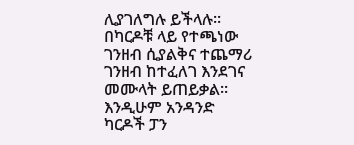ሊያገለግሉ ይችላሉ፡፡
በካርዶቹ ላይ የተጫነው ገንዘብ ሲያልቅና ተጨማሪ ገንዘብ ከተፈለገ እንደገና መሙላት ይጠይቃል፡፡ እንዲሁም አንዳንድ ካርዶች ፓን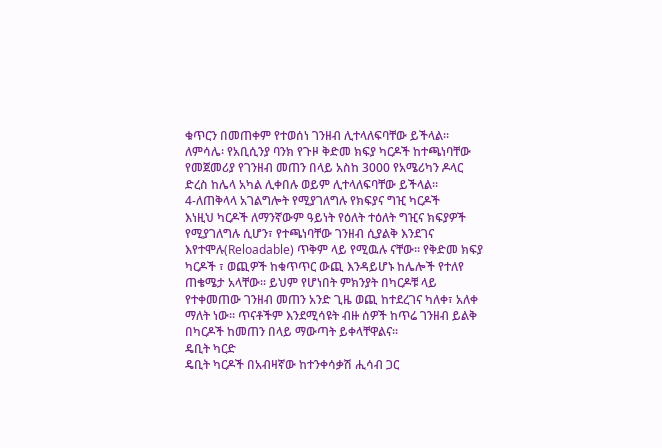ቁጥርን በመጠቀም የተወሰነ ገንዘብ ሊተላለፍባቸው ይችላል፡፡ ለምሳሌ፡ የአቢሲንያ ባንክ የጉዞ ቅድመ ክፍያ ካርዶች ከተጫነባቸው የመጀመሪያ የገንዘብ መጠን በላይ አስከ 3000 የአሜሪካን ዶላር ድረስ ከሌላ አካል ሊቀበሉ ወይም ሊተላለፍባቸው ይችላል፡፡
4-ለጠቅላላ አገልግሎት የሚያገለግሉ የክፍያና ግዢ ካርዶች
እነዚህ ካርዶች ለማንኛውም ዓይነት የዕለት ተዕለት ግዢና ክፍያዎች የሚያገለግሉ ሲሆን፣ የተጫነባቸው ገንዘብ ሲያልቅ እንደገና እየተሞሉ(Reloadable) ጥቅም ላይ የሚዉሉ ናቸው፡፡ የቅድመ ክፍያ ካርዶች ፣ ወጪዎች ከቁጥጥር ውጪ እንዳይሆኑ ከሌሎች የተለየ ጠቄሜታ አላቸው፡፡ ይህም የሆነበት ምክንያት በካርዶቹ ላይ የተቀመጠው ገንዘብ መጠን አንድ ጊዜ ወጪ ከተደረገና ካለቀ፣ አለቀ ማለት ነው፡፡ ጥናቶችም እንደሚሳዩት ብዙ ሰዎች ከጥሬ ገንዘብ ይልቅ በካርዶች ከመጠን በላይ ማውጣት ይቀላቸዋልና፡፡
ዴቢት ካርድ
ዴቢት ካርዶች በአብዛኛው ከተንቀሳቃሽ ሒሳብ ጋር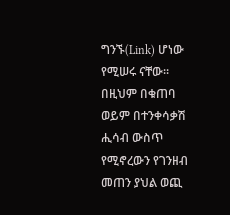ግንኙ(Link) ሆነው የሚሠሩ ናቸው፡፡ በዚህም በቁጠባ ወይም በተንቀሳቃሽ ሒሳብ ውስጥ የሚኖረውን የገንዘብ መጠን ያህል ወጪ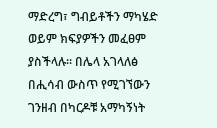ማድረግ፣ ግብይቶችን ማካሄድ ወይም ክፍያዎችን መፈፀም ያስችላሉ፡፡ በሌላ አገላለፅ በሒሳብ ውስጥ የሚገኘውን ገንዘብ በካርዶቹ አማካኝነት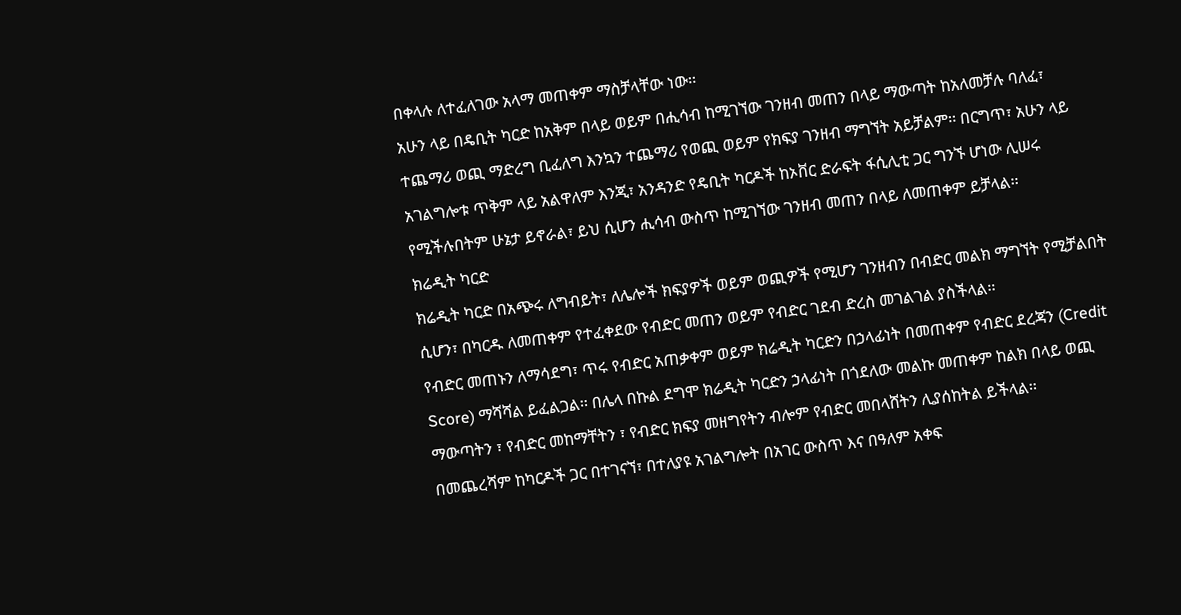በቀላሉ ለተፈለገው አላማ መጠቀም ማስቻላቸው ነው፡፡
አሁን ላይ በዴቢት ካርድ ከአቅም በላይ ወይም በሒሳብ ከሚገኘው ገንዘብ መጠን በላይ ማውጣት ከአለመቻሉ ባለፈ፣ ተጨማሪ ወጪ ማድረግ ቢፈለግ እንኳን ተጨማሪ የወጪ ወይም የክፍያ ገንዘብ ማግኘት አይቻልም፡፡ በርግጥ፣ አሁን ላይ አገልግሎቱ ጥቅም ላይ አልዋለም እንጂ፣ አንዳንድ የዴቢት ካርዶች ከኦቨር ድራፍት ፋሲሊቲ ጋር ግንኙ ሆነው ሊሠሩ የሚችሉበትም ሁኔታ ይኖራል፣ ይህ ሲሆን ሒሳብ ውስጥ ከሚገኘው ገንዘብ መጠን በላይ ለመጠቀም ይቻላል፡፡
ክሬዲት ካርድ
ክሬዲት ካርድ በአጭሩ ለግብይት፣ ለሌሎች ክፍያዎች ወይም ወጪዎች የሚሆን ገንዘብን በብድር መልክ ማግኘት የሚቻልበት ሲሆን፣ በካርዱ ለመጠቀም የተፈቀደው የብድር መጠን ወይም የብድር ገደብ ድረስ መገልገል ያስችላል፡፡
የብድር መጠኑን ለማሳደግ፣ ጥሩ የብድር አጠቃቀም ወይም ክሬዲት ካርድን በኃላፊነት በመጠቀም የብድር ደረጃን (Credit Score) ማሻሻል ይፈልጋል፡፡ በሌላ በኩል ደግሞ ክሬዲት ካርድን ኃላፊነት በጎደለው መልኩ መጠቀም ከልክ በላይ ወጪ ማውጣትን ፣ የብድር መከማቸትን ፣ የብድር ክፍያ መዘግየትን ብሎም የብድር መበላሸትን ሊያሰከትል ይችላል፡፡
በመጨረሻም ከካርዶች ጋር በተገናኘ፣ በተለያዩ አገልግሎት በአገር ውስጥ እና በዓለም አቀፍ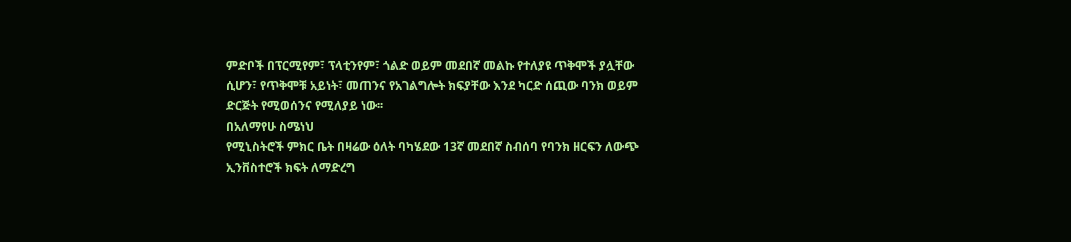ምድቦች በፕርሚየም፣ ፕላቲንየም፣ ጎልድ ወይም መደበኛ መልኩ የተለያዩ ጥቅሞች ያሏቸው ሲሆን፣ የጥቅሞቹ አይነት፣ መጠንና የአገልግሎት ክፍያቸው እንደ ካርድ ሰጪው ባንክ ወይም ድርጅት የሚወሰንና የሚለያይ ነው፡፡
በአለማየሁ ስሜነህ
የሚኒስትሮች ምክር ቤት በዛሬው ዕለት ባካሄደው 13ኛ መደበኛ ስብሰባ የባንክ ዘርፍን ለውጭ ኢንቨስተሮች ክፍት ለማድረግ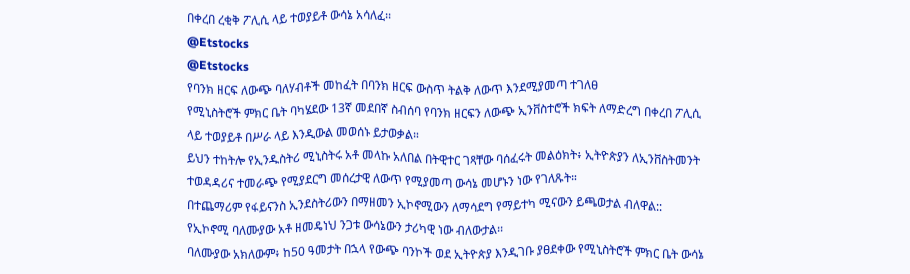በቀረበ ረቂቅ ፖሊሲ ላይ ተወያይቶ ውሳኔ አሳለፈ፡፡
@Etstocks
@Etstocks
የባንክ ዘርፍ ለውጭ ባለሃብቶች መከፈት በባንክ ዘርፍ ውስጥ ትልቅ ለውጥ እንደሚያመጣ ተገለፀ
የሚኒስትሮች ምክር ቤት ባካሄደው 13ኛ መደበኛ ስብሰባ የባንክ ዘርፍን ለውጭ ኢንቨስተሮች ክፍት ለማድረግ በቀረበ ፖሊሲ ላይ ተወያይቶ በሥራ ላይ እንዲውል መወሰኑ ይታወቃል።
ይህን ተከትሎ የኢንዱስትሪ ሚኒስትሩ አቶ መላኩ አለበል በትዊተር ገጻቸው ባሰፈሩት መልዕክት፥ ኢትዮጵያን ለኢንቨስትመንት ተወዳዳሪና ተመራጭ የሚያደርግ መሰረታዊ ለውጥ የሚያመጣ ውሳኔ መሆኑን ነው የገለጹት።
በተጨማሪም የፋይናንስ ኢንደስትሪውን በማዘመን ኢኮኖሚውን ለማሳደግ የማይተካ ሚናውን ይጫወታል ብለዋል::
የኢኮኖሚ ባለሙያው አቶ ዘመዴነህ ንጋቱ ውሳኔውን ታሪካዊ ነው ብለውታል፡፡
ባለሙያው አክለውም፥ ከ50 ዓመታት በኋላ የውጭ ባንኮች ወደ ኢትዮጵያ እንዲገቡ ያፀደቀው የሚኒስትሮች ምክር ቤት ውሳኔ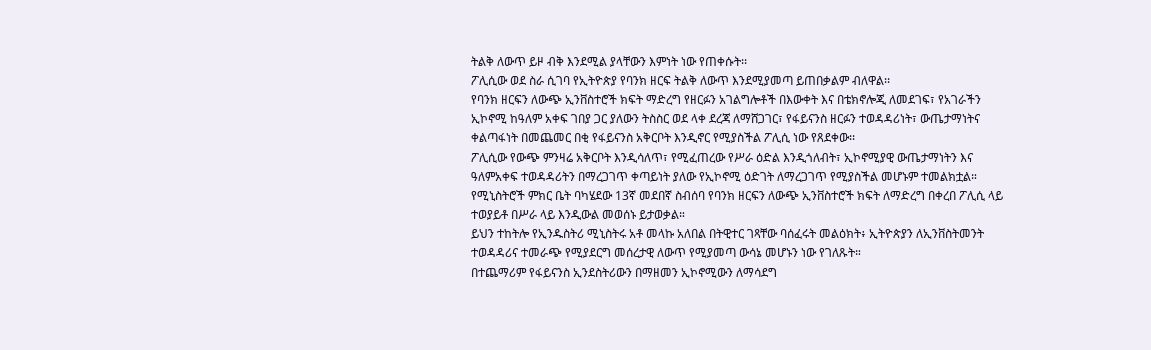ትልቅ ለውጥ ይዞ ብቅ እንደሚል ያላቸውን እምነት ነው የጠቀሱት፡፡
ፖሊሲው ወደ ስራ ሲገባ የኢትዮጵያ የባንክ ዘርፍ ትልቅ ለውጥ እንደሚያመጣ ይጠበቃልም ብለዋል፡፡
የባንክ ዘርፍን ለውጭ ኢንቨስተሮች ክፍት ማድረግ የዘርፉን አገልግሎቶች በእውቀት እና በቴክኖሎጂ ለመደገፍ፣ የአገራችን ኢኮኖሚ ከዓለም አቀፍ ገበያ ጋር ያለውን ትስስር ወደ ላቀ ደረጃ ለማሸጋገር፣ የፋይናንስ ዘርፉን ተወዳዳሪነት፣ ውጤታማነትና ቀልጣፋነት በመጨመር በቂ የፋይናንስ አቅርቦት እንዲኖር የሚያስችል ፖሊሲ ነው የጸደቀው፡፡
ፖሊሲው የውጭ ምንዛሬ አቅርቦት እንዲሳለጥ፣ የሚፈጠረው የሥራ ዕድል እንዲጎለብት፣ ኢኮኖሚያዊ ውጤታማነትን እና ዓለምአቀፍ ተወዳዳሪትን በማረጋገጥ ቀጣይነት ያለው የኢኮኖሚ ዕድገት ለማረጋገጥ የሚያስችል መሆኑም ተመልክቷል።
የሚኒስትሮች ምክር ቤት ባካሄደው 13ኛ መደበኛ ስብሰባ የባንክ ዘርፍን ለውጭ ኢንቨስተሮች ክፍት ለማድረግ በቀረበ ፖሊሲ ላይ ተወያይቶ በሥራ ላይ እንዲውል መወሰኑ ይታወቃል።
ይህን ተከትሎ የኢንዱስትሪ ሚኒስትሩ አቶ መላኩ አለበል በትዊተር ገጻቸው ባሰፈሩት መልዕክት፥ ኢትዮጵያን ለኢንቨስትመንት ተወዳዳሪና ተመራጭ የሚያደርግ መሰረታዊ ለውጥ የሚያመጣ ውሳኔ መሆኑን ነው የገለጹት።
በተጨማሪም የፋይናንስ ኢንደስትሪውን በማዘመን ኢኮኖሚውን ለማሳደግ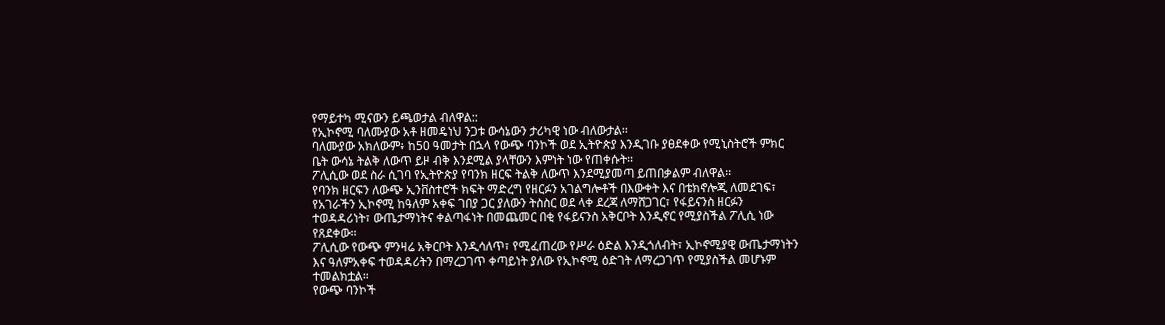የማይተካ ሚናውን ይጫወታል ብለዋል::
የኢኮኖሚ ባለሙያው አቶ ዘመዴነህ ንጋቱ ውሳኔውን ታሪካዊ ነው ብለውታል፡፡
ባለሙያው አክለውም፥ ከ50 ዓመታት በኋላ የውጭ ባንኮች ወደ ኢትዮጵያ እንዲገቡ ያፀደቀው የሚኒስትሮች ምክር ቤት ውሳኔ ትልቅ ለውጥ ይዞ ብቅ እንደሚል ያላቸውን እምነት ነው የጠቀሱት፡፡
ፖሊሲው ወደ ስራ ሲገባ የኢትዮጵያ የባንክ ዘርፍ ትልቅ ለውጥ እንደሚያመጣ ይጠበቃልም ብለዋል፡፡
የባንክ ዘርፍን ለውጭ ኢንቨስተሮች ክፍት ማድረግ የዘርፉን አገልግሎቶች በእውቀት እና በቴክኖሎጂ ለመደገፍ፣ የአገራችን ኢኮኖሚ ከዓለም አቀፍ ገበያ ጋር ያለውን ትስስር ወደ ላቀ ደረጃ ለማሸጋገር፣ የፋይናንስ ዘርፉን ተወዳዳሪነት፣ ውጤታማነትና ቀልጣፋነት በመጨመር በቂ የፋይናንስ አቅርቦት እንዲኖር የሚያስችል ፖሊሲ ነው የጸደቀው፡፡
ፖሊሲው የውጭ ምንዛሬ አቅርቦት እንዲሳለጥ፣ የሚፈጠረው የሥራ ዕድል እንዲጎለብት፣ ኢኮኖሚያዊ ውጤታማነትን እና ዓለምአቀፍ ተወዳዳሪትን በማረጋገጥ ቀጣይነት ያለው የኢኮኖሚ ዕድገት ለማረጋገጥ የሚያስችል መሆኑም ተመልክቷል።
የውጭ ባንኮች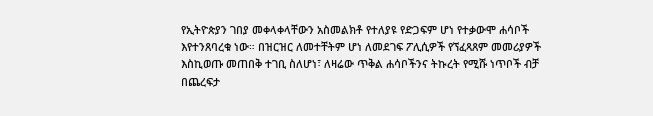የኢትዮጵያን ገበያ መቀላቀላቸውን አስመልክቶ የተለያዩ የድጋፍም ሆነ የተቃውሞ ሐሳቦች እየተንጸባረቁ ነው። በዝርዝር ለመተቸትም ሆነ ለመደገፍ ፖሊሲዎች የኘፈጻጸም መመሪያዎች እስኪወጡ መጠበቅ ተገቢ ስለሆነ፣ ለዛሬው ጥቅል ሐሳቦችንና ትኩረት የሚሹ ነጥቦች ብቻ በጨረፍታ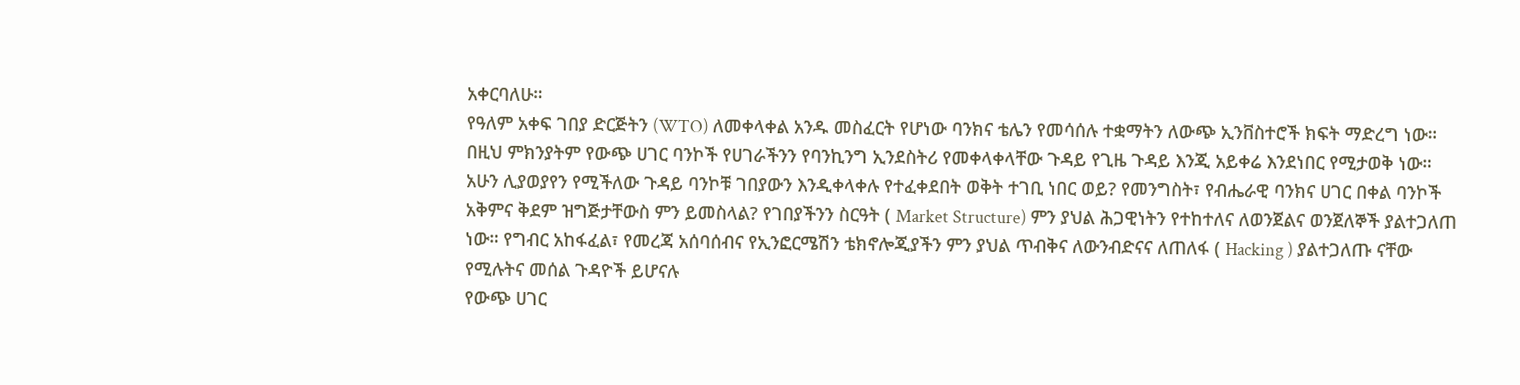አቀርባለሁ።
የዓለም አቀፍ ገበያ ድርጅትን (WTO) ለመቀላቀል አንዱ መስፈርት የሆነው ባንክና ቴሌን የመሳሰሉ ተቋማትን ለውጭ ኢንቨስተሮች ክፍት ማድረግ ነው። በዚህ ምክንያትም የውጭ ሀገር ባንኮች የሀገራችንን የባንኪንግ ኢንደስትሪ የመቀላቀላቸው ጉዳይ የጊዜ ጉዳይ እንጂ አይቀሬ እንደነበር የሚታወቅ ነው።
አሁን ሊያወያየን የሚችለው ጉዳይ ባንኮቹ ገበያውን እንዲቀላቀሉ የተፈቀደበት ወቅት ተገቢ ነበር ወይ? የመንግስት፣ የብሔራዊ ባንክና ሀገር በቀል ባንኮች አቅምና ቅደም ዝግጅታቸውስ ምን ይመስላል? የገበያችንን ስርዓት ( Market Structure) ምን ያህል ሕጋዊነትን የተከተለና ለወንጀልና ወንጀለኞች ያልተጋለጠ ነው። የግብር አከፋፈል፣ የመረጃ አሰባሰብና የኢንፎርሜሽን ቴክኖሎጂያችን ምን ያህል ጥብቅና ለውንብድናና ለጠለፋ ( Hacking ) ያልተጋለጡ ናቸው የሚሉትና መሰል ጉዳዮች ይሆናሉ
የውጭ ሀገር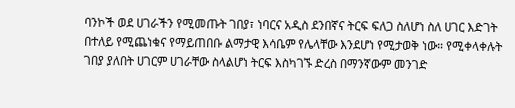ባንኮች ወደ ሀገራችን የሚመጡት ገበያ፣ ነባርና አዲስ ደንበኛና ትርፍ ፍለጋ ስለሆነ ስለ ሀገር እድገት በተለይ የሚጨነቁና የማይጠበቡ ልማታዊ እሳቤም የሌላቸው እንደሆነ የሚታወቅ ነው። የሚቀላቀሉት ገበያ ያለበት ሀገርም ሀገራቸው ስላልሆነ ትርፍ እስካገኙ ድረስ በማንኛውም መንገድ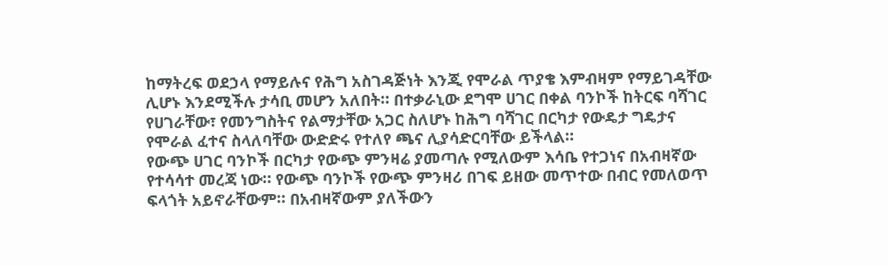ከማትረፍ ወደኃላ የማይሉና የሕግ አስገዳጅነት እንጂ የሞራል ጥያቄ እምብዛም የማይገዳቸው ሊሆኑ እንደሚችሉ ታሳቢ መሆን አለበት። በተቃራኒው ደግሞ ሀገር በቀል ባንኮች ከትርፍ ባሻገር የሀገራቸው፣ የመንግስትና የልማታቸው አጋር ስለሆኑ ከሕግ ባሻገር በርካታ የውዴታ ግዴታና የሞራል ፈተና ስላለባቸው ውድድሩ የተለየ ጫና ሊያሳድርባቸው ይችላል።
የውጭ ሀገር ባንኮች በርካታ የውጭ ምንዛሬ ያመጣሉ የሚለውም እሳቤ የተጋነና በአብዛኛው የተሳሳተ መረጃ ነው። የውጭ ባንኮች የውጭ ምንዛሪ በገፍ ይዘው መጥተው በብር የመለወጥ ፍላጎት አይኖራቸውም። በአብዛኛውም ያለችውን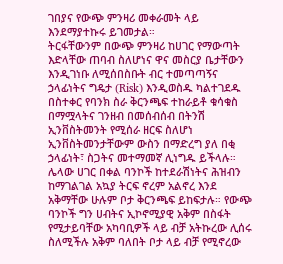ገበያና የውጭ ምንዛሪ መቀራመት ላይ እንደማያተኩሩ ይገመታል።
ትርፋቸውንም በውጭ ምንዛሪ ከሀገር የማውጣት እድላቸው ጠባብ ስለሆነና ዋና መስርያ ቤታቸውን እንዲገነቡ ለሚሰበስቡት ብር ተመጣጣኝና ኃላፊነትና ግዴታ (Risk) እንዲወስዱ ካልተገደዱ በስተቀር የባንክ ስራ ቅርንጫፍ ተከራይቶ ቁሳቁስ በማሟላትና ገንዘብ በመሰብሰብ በትንሽ ኢንቨስትመንት የሚሰራ ዘርፍ ስለሆነ ኢንቨስትመንታቸውም ውስን በማድረግ ያለ በቂ ኃላፊነት፣ ስጋትና መተማመኛ ሊነግዱ ይችላሉ።
ሌላው ሀገር በቀል ባንኮች ከተደራሽነትና ሕዝብን ከማገልገል አኳያ ትርፍ ኖረም አልኖረ እንደ አቅማቸው ሁሉም ቦታ ቅርንጫፍ ይከፍታሉ። የውጭ ባንኮች ግን ሀብትና ኢኮኖሚያዊ አቅም በስፋት የሚታይባቸው አካባቢዎች ላይ ብቻ አትኩረው ሊሰሩ ስለሚችሉ አቅም ባለበት ቦታ ላይ ብቻ የሚኖረው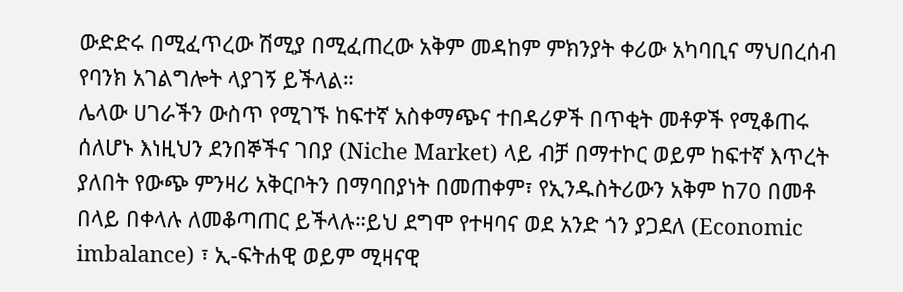ውድድሩ በሚፈጥረው ሽሚያ በሚፈጠረው አቅም መዳከም ምክንያት ቀሪው አካባቢና ማህበረሰብ የባንክ አገልግሎት ላያገኝ ይችላል።
ሌላው ሀገራችን ውስጥ የሚገኙ ከፍተኛ አስቀማጭና ተበዳሪዎች በጥቂት መቶዎች የሚቆጠሩ ሰለሆኑ እነዚህን ደንበኞችና ገበያ (Niche Market) ላይ ብቻ በማተኮር ወይም ከፍተኛ እጥረት ያለበት የውጭ ምንዛሪ አቅርቦትን በማባበያነት በመጠቀም፣ የኢንዱስትሪውን አቅም ከ70 በመቶ በላይ በቀላሉ ለመቆጣጠር ይችላሉ።ይህ ደግሞ የተዛባና ወደ አንድ ጎን ያጋደለ (Economic imbalance) ፣ ኢ-ፍትሐዊ ወይም ሚዛናዊ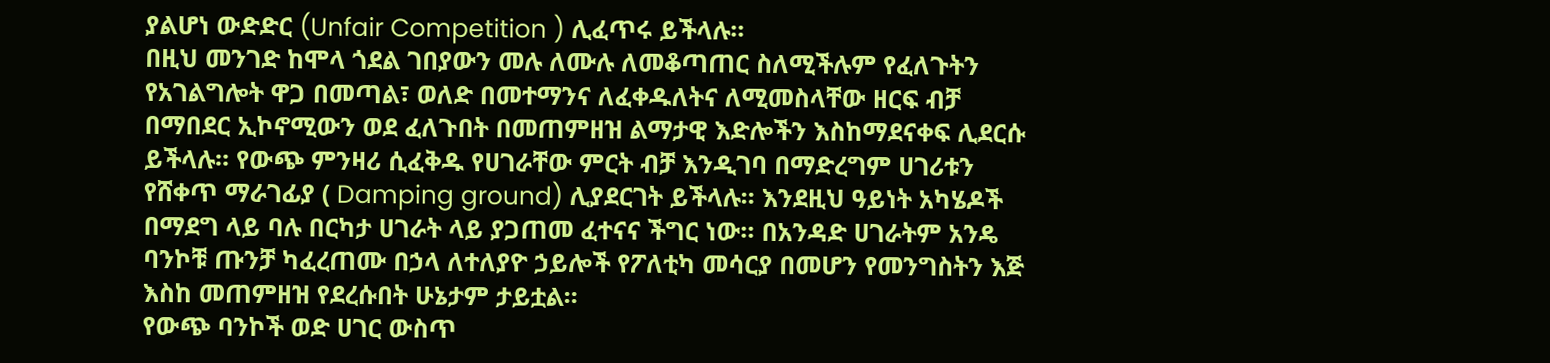ያልሆነ ውድድር (Unfair Competition ) ሊፈጥሩ ይችላሉ።
በዚህ መንገድ ከሞላ ጎደል ገበያውን መሉ ለሙሉ ለመቆጣጠር ስለሚችሉም የፈለጉትን የአገልግሎት ዋጋ በመጣል፣ ወለድ በመተማንና ለፈቀዱለትና ለሚመስላቸው ዘርፍ ብቻ በማበደር ኢኮኖሚውን ወደ ፈለጉበት በመጠምዘዝ ልማታዊ እድሎችን እስከማደናቀፍ ሊደርሱ ይችላሉ። የውጭ ምንዛሪ ሲፈቅዱ የሀገራቸው ምርት ብቻ እንዲገባ በማድረግም ሀገሪቱን የሸቀጥ ማራገፊያ ( Damping ground) ሊያደርገት ይችላሉ። እንደዚህ ዓይነት አካሄዶች በማደግ ላይ ባሉ በርካታ ሀገራት ላይ ያጋጠመ ፈተናና ችግር ነው። በአንዳድ ሀገራትም አንዴ ባንኮቹ ጡንቻ ካፈረጠሙ በኃላ ለተለያዮ ኃይሎች የፖለቲካ መሳርያ በመሆን የመንግስትን እጅ እስከ መጠምዘዝ የደረሱበት ሁኔታም ታይቷል።
የውጭ ባንኮች ወድ ሀገር ውስጥ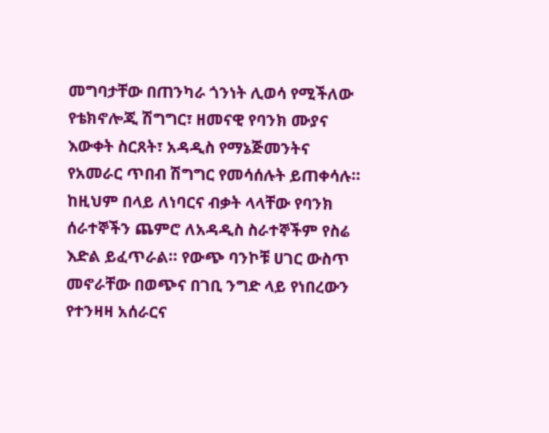መግባታቸው በጠንካራ ጎንነት ሊወሳ የሚችለው የቴክኖሎጂ ሽግግር፣ ዘመናዊ የባንክ ሙያና እውቀት ስርጸት፣ አዳዲስ የማኔጅመንትና የአመራር ጥበብ ሽግግር የመሳሰሉት ይጠቀሳሉ። ከዚህም በላይ ለነባርና ብቃት ላላቸው የባንክ ሰራተኞችን ጨምሮ ለአዳዲስ ስራተኞችም የስሬ እድል ይፈጥራል። የውጭ ባንኮቹ ሀገር ውስጥ መኖራቸው በወጭና በገቢ ንግድ ላይ የነበረውን የተንዛዛ አሰራርና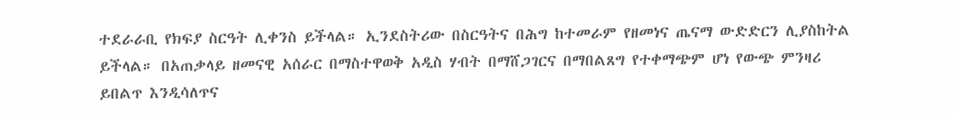ተደራራቢ የክፍያ ስርዓት ሊቀንስ ይችላል። ኢንደስትሪው በስርዓትና በሕግ ከተመራም የዘመነና ጤናማ ውድድርን ሊያስከትል ይችላል። በአጠቃላይ ዘመናዊ አሰራር በማስተዋወቅ አዲስ ሃብት በማሸጋገርና በማበልጸግ የተቀማጭም ሆነ የውጭ ምንዛሪ ይበልጥ እንዲሳለጥና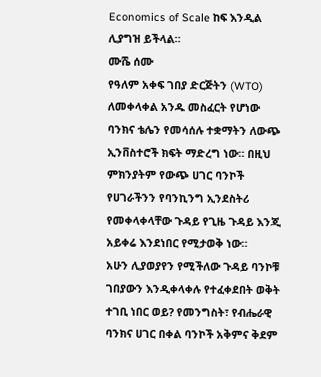Economics of Scale ከፍ እንዲል ሊያግዝ ይችላል።
ሙሼ ሰሙ
የዓለም አቀፍ ገበያ ድርጅትን (WTO) ለመቀላቀል አንዱ መስፈርት የሆነው ባንክና ቴሌን የመሳሰሉ ተቋማትን ለውጭ ኢንቨስተሮች ክፍት ማድረግ ነው። በዚህ ምክንያትም የውጭ ሀገር ባንኮች የሀገራችንን የባንኪንግ ኢንደስትሪ የመቀላቀላቸው ጉዳይ የጊዜ ጉዳይ እንጂ አይቀሬ እንደነበር የሚታወቅ ነው።
አሁን ሊያወያየን የሚችለው ጉዳይ ባንኮቹ ገበያውን እንዲቀላቀሉ የተፈቀደበት ወቅት ተገቢ ነበር ወይ? የመንግስት፣ የብሔራዊ ባንክና ሀገር በቀል ባንኮች አቅምና ቅደም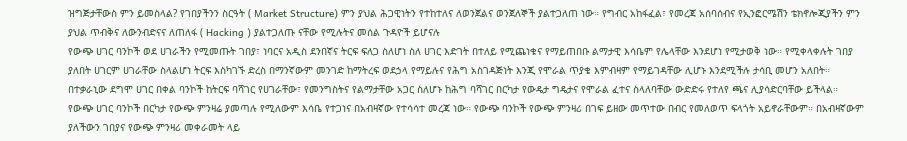ዝግጅታቸውስ ምን ይመስላል? የገበያችንን ስርዓት ( Market Structure) ምን ያህል ሕጋዊነትን የተከተለና ለወንጀልና ወንጀለኞች ያልተጋለጠ ነው። የግብር አከፋፈል፣ የመረጃ አሰባሰብና የኢንፎርሜሽን ቴክኖሎጂያችን ምን ያህል ጥብቅና ለውንብድናና ለጠለፋ ( Hacking ) ያልተጋለጡ ናቸው የሚሉትና መሰል ጉዳዮች ይሆናሉ
የውጭ ሀገር ባንኮች ወደ ሀገራችን የሚመጡት ገበያ፣ ነባርና አዲስ ደንበኛና ትርፍ ፍለጋ ስለሆነ ስለ ሀገር እድገት በተለይ የሚጨነቁና የማይጠበቡ ልማታዊ እሳቤም የሌላቸው እንደሆነ የሚታወቅ ነው። የሚቀላቀሉት ገበያ ያለበት ሀገርም ሀገራቸው ስላልሆነ ትርፍ እስካገኙ ድረስ በማንኛውም መንገድ ከማትረፍ ወደኃላ የማይሉና የሕግ አስገዳጅነት እንጂ የሞራል ጥያቄ እምብዛም የማይገዳቸው ሊሆኑ እንደሚችሉ ታሳቢ መሆን አለበት። በተቃራኒው ደግሞ ሀገር በቀል ባንኮች ከትርፍ ባሻገር የሀገራቸው፣ የመንግስትና የልማታቸው አጋር ስለሆኑ ከሕግ ባሻገር በርካታ የውዴታ ግዴታና የሞራል ፈተና ስላለባቸው ውድድሩ የተለየ ጫና ሊያሳድርባቸው ይችላል።
የውጭ ሀገር ባንኮች በርካታ የውጭ ምንዛሬ ያመጣሉ የሚለውም እሳቤ የተጋነና በአብዛኛው የተሳሳተ መረጃ ነው። የውጭ ባንኮች የውጭ ምንዛሪ በገፍ ይዘው መጥተው በብር የመለወጥ ፍላጎት አይኖራቸውም። በአብዛኛውም ያለችውን ገበያና የውጭ ምንዛሪ መቀራመት ላይ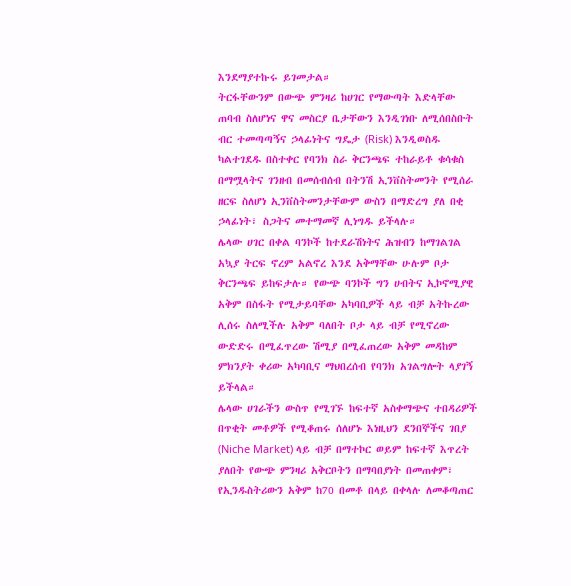እንደማያተኩሩ ይገመታል።
ትርፋቸውንም በውጭ ምንዛሪ ከሀገር የማውጣት እድላቸው ጠባብ ስለሆነና ዋና መስርያ ቤታቸውን እንዲገነቡ ለሚሰበስቡት ብር ተመጣጣኝና ኃላፊነትና ግዴታ (Risk) እንዲወስዱ ካልተገደዱ በስተቀር የባንክ ስራ ቅርንጫፍ ተከራይቶ ቁሳቁስ በማሟላትና ገንዘብ በመሰብሰብ በትንሽ ኢንቨስትመንት የሚሰራ ዘርፍ ስለሆነ ኢንቨስትመንታቸውም ውስን በማድረግ ያለ በቂ ኃላፊነት፣ ስጋትና መተማመኛ ሊነግዱ ይችላሉ።
ሌላው ሀገር በቀል ባንኮች ከተደራሽነትና ሕዝብን ከማገልገል አኳያ ትርፍ ኖረም አልኖረ እንደ አቅማቸው ሁሉም ቦታ ቅርንጫፍ ይከፍታሉ። የውጭ ባንኮች ግን ሀብትና ኢኮኖሚያዊ አቅም በስፋት የሚታይባቸው አካባቢዎች ላይ ብቻ አትኩረው ሊሰሩ ስለሚችሉ አቅም ባለበት ቦታ ላይ ብቻ የሚኖረው ውድድሩ በሚፈጥረው ሽሚያ በሚፈጠረው አቅም መዳከም ምክንያት ቀሪው አካባቢና ማህበረሰብ የባንክ አገልግሎት ላያገኝ ይችላል።
ሌላው ሀገራችን ውስጥ የሚገኙ ከፍተኛ አስቀማጭና ተበዳሪዎች በጥቂት መቶዎች የሚቆጠሩ ሰለሆኑ እነዚህን ደንበኞችና ገበያ (Niche Market) ላይ ብቻ በማተኮር ወይም ከፍተኛ እጥረት ያለበት የውጭ ምንዛሪ አቅርቦትን በማባበያነት በመጠቀም፣ የኢንዱስትሪውን አቅም ከ70 በመቶ በላይ በቀላሉ ለመቆጣጠር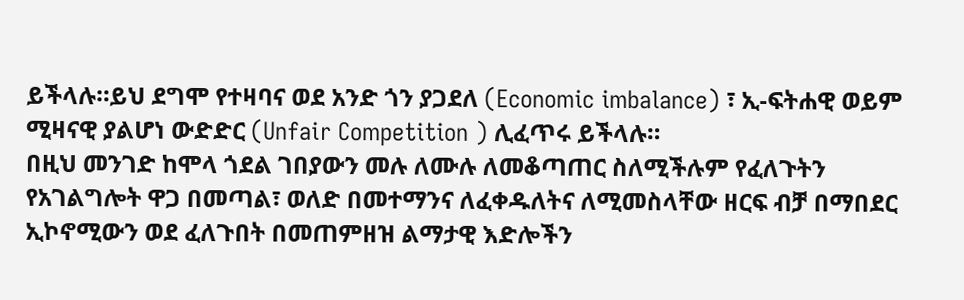ይችላሉ።ይህ ደግሞ የተዛባና ወደ አንድ ጎን ያጋደለ (Economic imbalance) ፣ ኢ-ፍትሐዊ ወይም ሚዛናዊ ያልሆነ ውድድር (Unfair Competition ) ሊፈጥሩ ይችላሉ።
በዚህ መንገድ ከሞላ ጎደል ገበያውን መሉ ለሙሉ ለመቆጣጠር ስለሚችሉም የፈለጉትን የአገልግሎት ዋጋ በመጣል፣ ወለድ በመተማንና ለፈቀዱለትና ለሚመስላቸው ዘርፍ ብቻ በማበደር ኢኮኖሚውን ወደ ፈለጉበት በመጠምዘዝ ልማታዊ እድሎችን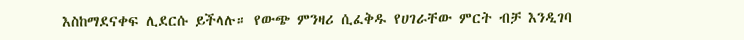እስከማደናቀፍ ሊደርሱ ይችላሉ። የውጭ ምንዛሪ ሲፈቅዱ የሀገራቸው ምርት ብቻ እንዲገባ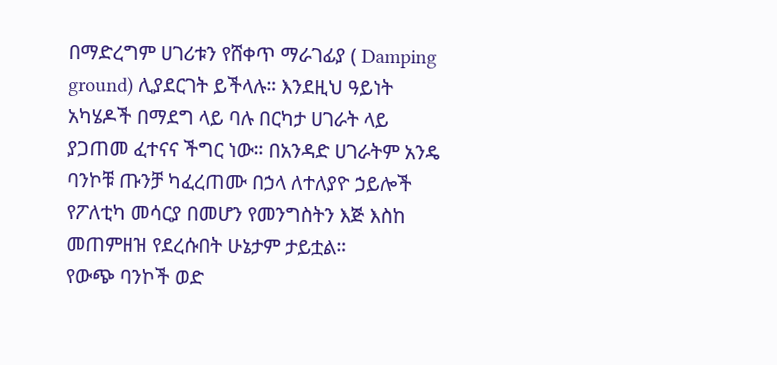በማድረግም ሀገሪቱን የሸቀጥ ማራገፊያ ( Damping ground) ሊያደርገት ይችላሉ። እንደዚህ ዓይነት አካሄዶች በማደግ ላይ ባሉ በርካታ ሀገራት ላይ ያጋጠመ ፈተናና ችግር ነው። በአንዳድ ሀገራትም አንዴ ባንኮቹ ጡንቻ ካፈረጠሙ በኃላ ለተለያዮ ኃይሎች የፖለቲካ መሳርያ በመሆን የመንግስትን እጅ እስከ መጠምዘዝ የደረሱበት ሁኔታም ታይቷል።
የውጭ ባንኮች ወድ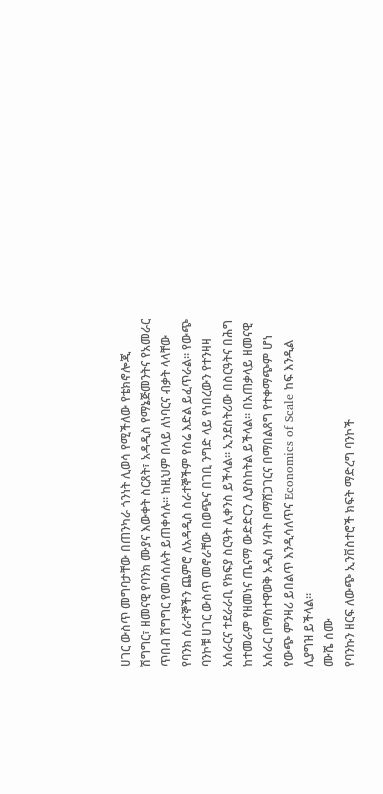ሀገር ውስጥ መግባታቸው በጠንካራ ጎንነት ሊወሳ የሚችለው የቴክኖሎጂ ሽግግር፣ ዘመናዊ የባንክ ሙያና እውቀት ስርጸት፣ አዳዲስ የማኔጅመንትና የአመራር ጥበብ ሽግግር የመሳሰሉት ይጠቀሳሉ። ከዚህም በላይ ለነባርና ብቃት ላላቸው የባንክ ሰራተኞችን ጨምሮ ለአዳዲስ ስራተኞችም የስሬ እድል ይፈጥራል። የውጭ ባንኮቹ ሀገር ውስጥ መኖራቸው በወጭና በገቢ ንግድ ላይ የነበረውን የተንዛዛ አሰራርና ተደራራቢ የክፍያ ስርዓት ሊቀንስ ይችላል። ኢንደስትሪው በስርዓትና በሕግ ከተመራም የዘመነና ጤናማ ውድድርን ሊያስከትል ይችላል። በአጠቃላይ ዘመናዊ አሰራር በማስተዋወቅ አዲስ ሃብት በማሸጋገርና በማበልጸግ የተቀማጭም ሆነ የውጭ ምንዛሪ ይበልጥ እንዲሳለጥና Economics of Scale ከፍ እንዲል ሊያግዝ ይችላል።
ሙሼ ሰሙ
የባንኩን ዘርፍ ለውጭ ኢንቨስተሮች ክፍት ማድረግ ባንኮች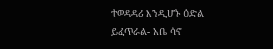ተወዳዳሪ እንዲሆኑ ዕድል ይፈጥራል- አቤ ሳኖ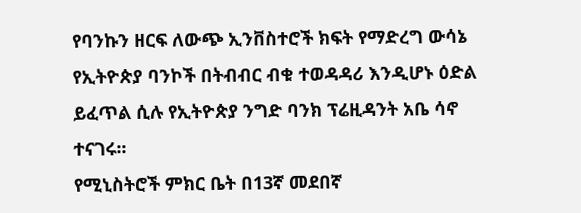የባንኩን ዘርፍ ለውጭ ኢንቨስተሮች ክፍት የማድረግ ውሳኔ የኢትዮጵያ ባንኮች በትብብር ብቁ ተወዳዳሪ እንዲሆኑ ዕድል ይፈጥል ሲሉ የኢትዮጵያ ንግድ ባንክ ፕሬዚዳንት አቤ ሳኖ ተናገሩ፡፡
የሚኒስትሮች ምክር ቤት በ13ኛ መደበኛ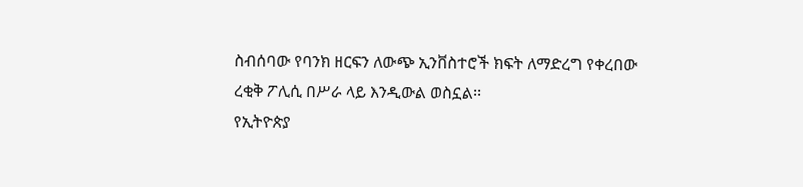ስብሰባው የባንክ ዘርፍን ለውጭ ኢንቨስተሮች ክፍት ለማድረግ የቀረበው ረቂቅ ፖሊሲ በሥራ ላይ እንዲውል ወስኗል፡፡
የኢትዮጵያ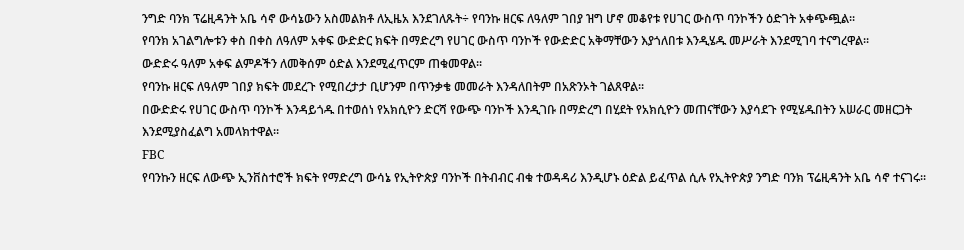ንግድ ባንክ ፕሬዚዳንት አቤ ሳኖ ውሳኔውን አስመልክቶ ለኢዜአ እንደገለጹት÷ የባንኩ ዘርፍ ለዓለም ገበያ ዝግ ሆኖ መቆየቱ የሀገር ውስጥ ባንኮችን ዕድገት አቀጭጯል፡፡
የባንክ አገልግሎቱን ቀስ በቀስ ለዓለም አቀፍ ውድድር ክፍት በማድረግ የሀገር ውስጥ ባንኮች የውድድር አቅማቸውን እያጎለበቱ እንዲሄዱ መሥራት እንደሚገባ ተናግረዋል፡፡
ውድድሩ ዓለም አቀፍ ልምዶችን ለመቅሰም ዕድል እንደሚፈጥርም ጠቁመዋል፡፡
የባንኩ ዘርፍ ለዓለም ገበያ ክፍት መደረጉ የሚበረታታ ቢሆንም በጥንቃቄ መመራት እንዳለበትም በአጽንኦት ገልጸዋል፡፡
በውድድሩ የሀገር ውስጥ ባንኮች እንዳይጎዱ በተወሰነ የአክሲዮን ድርሻ የውጭ ባንኮች እንዲገቡ በማድረግ በሂደት የአክሲዮን መጠናቸውን እያሳደጉ የሚሄዱበትን አሠራር መዘርጋት እንደሚያስፈልግ አመላክተዋል።
FBC
የባንኩን ዘርፍ ለውጭ ኢንቨስተሮች ክፍት የማድረግ ውሳኔ የኢትዮጵያ ባንኮች በትብብር ብቁ ተወዳዳሪ እንዲሆኑ ዕድል ይፈጥል ሲሉ የኢትዮጵያ ንግድ ባንክ ፕሬዚዳንት አቤ ሳኖ ተናገሩ፡፡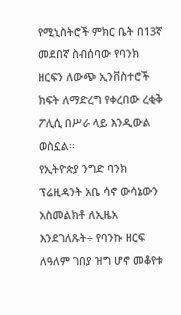የሚኒስትሮች ምክር ቤት በ13ኛ መደበኛ ስብሰባው የባንክ ዘርፍን ለውጭ ኢንቨስተሮች ክፍት ለማድረግ የቀረበው ረቂቅ ፖሊሲ በሥራ ላይ እንዲውል ወስኗል፡፡
የኢትዮጵያ ንግድ ባንክ ፕሬዚዳንት አቤ ሳኖ ውሳኔውን አስመልክቶ ለኢዜአ እንደገለጹት÷ የባንኩ ዘርፍ ለዓለም ገበያ ዝግ ሆኖ መቆየቱ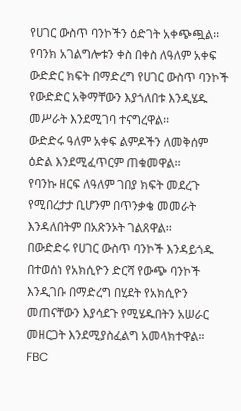የሀገር ውስጥ ባንኮችን ዕድገት አቀጭጯል፡፡
የባንክ አገልግሎቱን ቀስ በቀስ ለዓለም አቀፍ ውድድር ክፍት በማድረግ የሀገር ውስጥ ባንኮች የውድድር አቅማቸውን እያጎለበቱ እንዲሄዱ መሥራት እንደሚገባ ተናግረዋል፡፡
ውድድሩ ዓለም አቀፍ ልምዶችን ለመቅሰም ዕድል እንደሚፈጥርም ጠቁመዋል፡፡
የባንኩ ዘርፍ ለዓለም ገበያ ክፍት መደረጉ የሚበረታታ ቢሆንም በጥንቃቄ መመራት እንዳለበትም በአጽንኦት ገልጸዋል፡፡
በውድድሩ የሀገር ውስጥ ባንኮች እንዳይጎዱ በተወሰነ የአክሲዮን ድርሻ የውጭ ባንኮች እንዲገቡ በማድረግ በሂደት የአክሲዮን መጠናቸውን እያሳደጉ የሚሄዱበትን አሠራር መዘርጋት እንደሚያስፈልግ አመላክተዋል።
FBC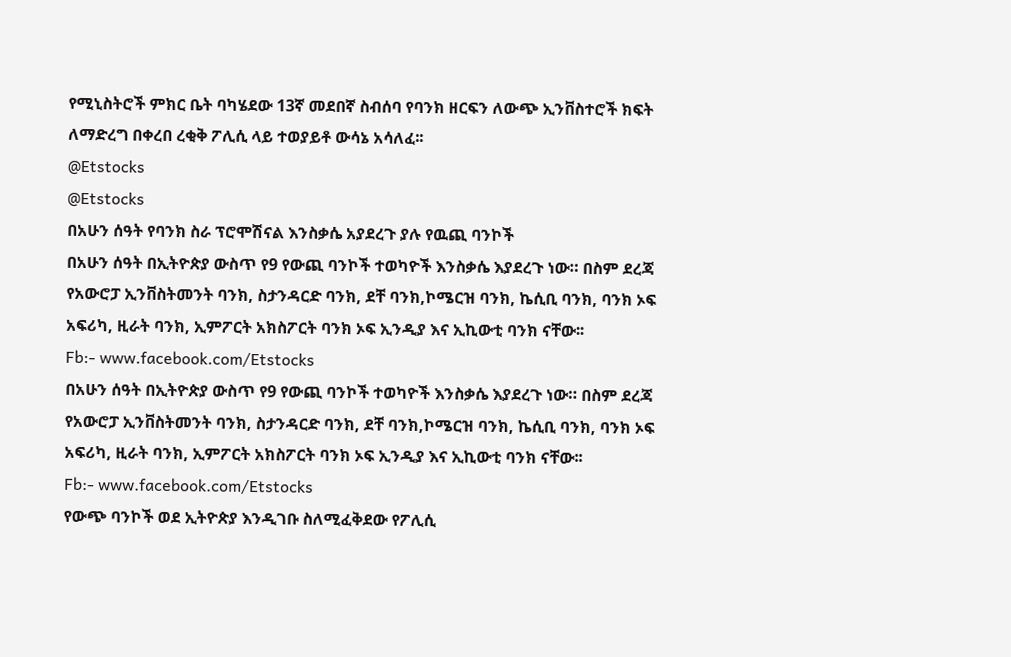የሚኒስትሮች ምክር ቤት ባካሄደው 13ኛ መደበኛ ስብሰባ የባንክ ዘርፍን ለውጭ ኢንቨስተሮች ክፍት ለማድረግ በቀረበ ረቂቅ ፖሊሲ ላይ ተወያይቶ ውሳኔ አሳለፈ፡፡
@Etstocks
@Etstocks
በአሁን ሰዓት የባንክ ስራ ፕሮሞሽናል እንስቃሴ አያደረጉ ያሉ የዉጪ ባንኮች
በአሁን ሰዓት በኢትዮጵያ ውስጥ የ9 የውጪ ባንኮች ተወካዮች እንስቃሴ እያደረጉ ነው። በስም ደረጃ የአውሮፓ ኢንቨስትመንት ባንክ, ስታንዳርድ ባንክ, ደቸ ባንክ,ኮሜርዝ ባንክ, ኬሲቢ ባንክ, ባንክ ኦፍ አፍሪካ, ዚራት ባንክ, ኢምፖርት አክስፖርት ባንክ ኦፍ ኢንዲያ እና ኢኪውቲ ባንክ ናቸው፡፡
Fb:- www.facebook.com/Etstocks
በአሁን ሰዓት በኢትዮጵያ ውስጥ የ9 የውጪ ባንኮች ተወካዮች እንስቃሴ እያደረጉ ነው። በስም ደረጃ የአውሮፓ ኢንቨስትመንት ባንክ, ስታንዳርድ ባንክ, ደቸ ባንክ,ኮሜርዝ ባንክ, ኬሲቢ ባንክ, ባንክ ኦፍ አፍሪካ, ዚራት ባንክ, ኢምፖርት አክስፖርት ባንክ ኦፍ ኢንዲያ እና ኢኪውቲ ባንክ ናቸው፡፡
Fb:- www.facebook.com/Etstocks
የውጭ ባንኮች ወደ ኢትዮጵያ እንዲገቡ ስለሚፈቅደው የፖሊሲ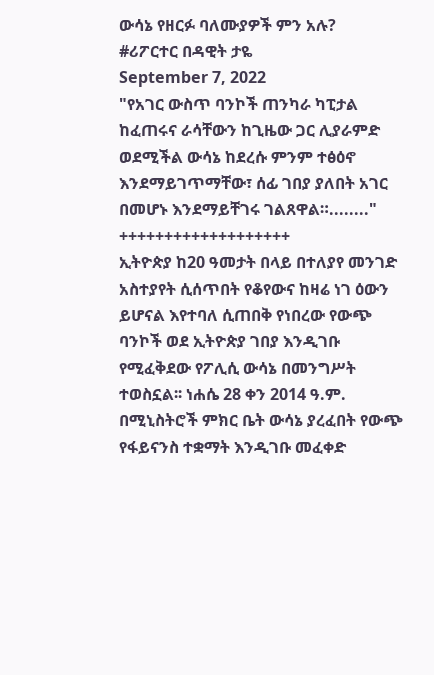ውሳኔ የዘርፉ ባለሙያዎች ምን አሉ?
#ሪፖርተር በዳዊት ታዬ
September 7, 2022
"የአገር ውስጥ ባንኮች ጠንካራ ካፒታል ከፈጠሩና ራሳቸውን ከጊዜው ጋር ሊያራምድ ወደሚችል ውሳኔ ከደረሱ ምንም ተፅዕኖ እንደማይገጥማቸው፣ ሰፊ ገበያ ያለበት አገር በመሆኑ እንደማይቸገሩ ገልጸዋል።........"
+++++++++++++++++++
ኢትዮጵያ ከ20 ዓመታት በላይ በተለያየ መንገድ አስተያየት ሲሰጥበት የቆየውና ከዛሬ ነገ ዕውን ይሆናል እየተባለ ሲጠበቅ የነበረው የውጭ ባንኮች ወደ ኢትዮጵያ ገበያ እንዲገቡ የሚፈቅደው የፖሊሲ ውሳኔ በመንግሥት ተወስኗል፡፡ ነሐሴ 28 ቀን 2014 ዓ.ም. በሚኒስትሮች ምክር ቤት ውሳኔ ያረፈበት የውጭ የፋይናንስ ተቋማት እንዲገቡ መፈቀድ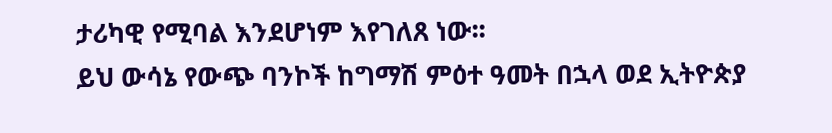ታሪካዊ የሚባል እንደሆነም እየገለጸ ነው፡፡
ይህ ውሳኔ የውጭ ባንኮች ከግማሽ ምዕተ ዓመት በኋላ ወደ ኢትዮጵያ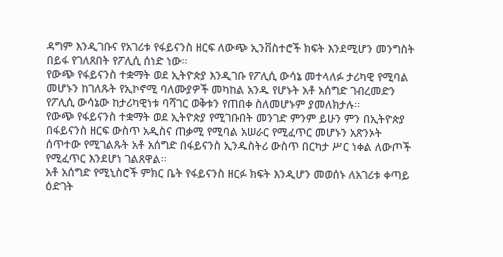ዳግም እንዲገቡና የአገሪቱ የፋይናንስ ዘርፍ ለውጭ ኢንቨስተሮች ክፍት እንደሚሆን መንግስት በይፋ የገለጸበት የፖሊሲ ሰነድ ነው፡፡
የውጭ የፋይናንስ ተቋማት ወደ ኢትዮጵያ እንዲገቡ የፖሊሲ ውሳኔ መተላለፉ ታሪካዊ የሚባል መሆኑን ከገለጹት የኢኮኖሚ ባለሙያዎች መካከል አንዱ የሆኑት አቶ አሰግድ ገብረመድን የፖሊሲ ውሳኔው ከታሪካዊነቱ ባሻገር ወቅቱን የጠበቀ ስለመሆኑም ያመለክታሉ፡፡
የውጭ የፋይናንስ ተቋማት ወደ ኢትዮጵያ የሚገቡበት መንገድ ምንም ይሁን ምን በኢትዮጵያ በፋይናንስ ዘርፍ ውስጥ አዲስና ጠቃሚ የሚባል አሠራር የሚፈጥር መሆኑን አጽንኦት ሰጥተው የሚገልጹት አቶ አሰግድ በፋይናንስ ኢንዱስትሪ ውስጥ በርካታ ሥር ነቀል ለውጦች የሚፈጥር እንደሆነ ገልጸዋል፡፡
አቶ አሰግድ የሚኒስሮች ምክር ቤት የፋይናንስ ዘርፉ ክፍት እንዲሆን መወሰኑ ለአገሪቱ ቀጣይ ዕድገት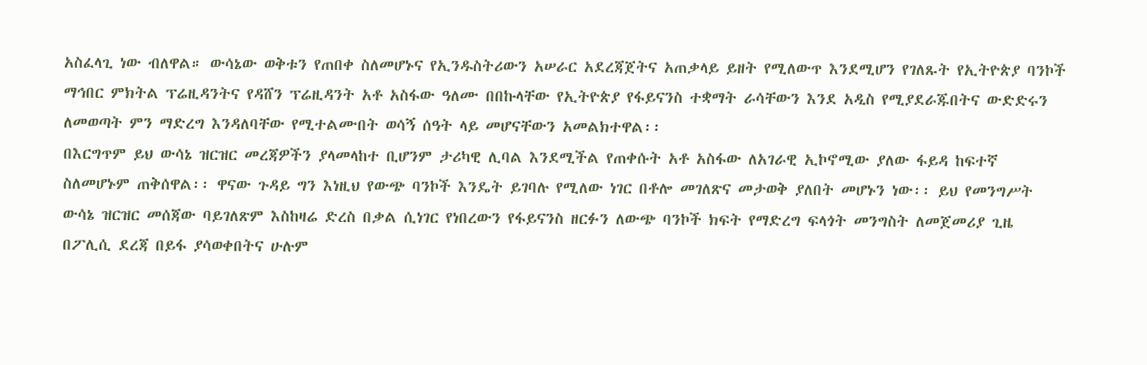አስፈላጊ ነው ብለዋል። ውሳኔው ወቅቱን የጠበቀ ስለመሆኑና የኢንዱስትሪውን አሠራር አደረጃጀትና አጠቃላይ ይዘት የሚለውጥ እንደሚሆን የገለጹት የኢትዮጵያ ባንኮች ማኅበር ምክትል ፕሬዚዳንትና የዳሸን ፕሬዚዳንት አቶ አስፋው ዓለሙ በበኩላቸው የኢትዮጵያ የፋይናንስ ተቋማት ራሳቸውን እንደ አዲስ የሚያደራጁበትና ውድድሩን ለመወጣት ምን ማድረግ እንዳለባቸው የሚተልሙበት ወሳኝ ሰዓት ላይ መሆናቸውን አመልክተዋል፡፡
በእርግጥም ይህ ውሳኔ ዝርዝር መረጃዎችን ያላመላከተ ቢሆንም ታሪካዊ ሊባል እንደሚችል የጠቀሱት አቶ አስፋው ለአገራዊ ኢኮኖሚው ያለው ፋይዳ ከፍተኛ ስለመሆኑም ጠቅሰዋል፡፡ ዋናው ጉዳይ ግን እነዚህ የውጭ ባንኮች እንዴት ይገባሉ የሚለው ነገር በቶሎ መገለጽና መታወቅ ያለበት መሆኑን ነው፡፡ ይህ የመንግሥት ውሳኔ ዝርዝር መሰጃው ባይገለጽም እስከዛሬ ድረስ በቃል ሲነገር የነበረውን የፋይናንስ ዘርፉን ለውጭ ባንኮች ክፍት የማድረግ ፍላጎት መንግስት ለመጀመሪያ ጊዜ በፖሊሲ ደረጃ በይፋ ያሳወቀበትና ሁሉም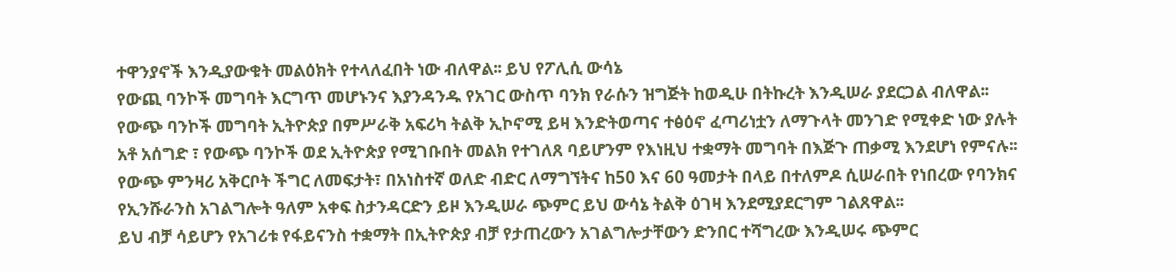ተዋንያኖች እንዲያውቁት መልዕክት የተላለፈበት ነው ብለዋል፡፡ ይህ የፖሊሲ ውሳኔ
የውጪ ባንኮች መግባት እርግጥ መሆኑንና እያንዳንዱ የአገር ውስጥ ባንክ የራሱን ዝግጅት ከወዲሁ በትኩረት እንዲሠራ ያደርጋል ብለዋል፡፡
የውጭ ባንኮች መግባት ኢትዮጵያ በምሥራቅ አፍሪካ ትልቅ ኢኮኖሚ ይዛ እንድትወጣና ተፅዕኖ ፈጣሪነቷን ለማጉላት መንገድ የሚቀድ ነው ያሉት አቶ አሰግድ ፣ የውጭ ባንኮች ወደ ኢትዮጵያ የሚገቡበት መልክ የተገለጸ ባይሆንም የእነዚህ ተቋማት መግባት በእጅጉ ጠቃሚ እንደሆነ የምናሉ፡፡
የውጭ ምንዛሪ አቅርቦት ችግር ለመፍታት፣ በአነስተኛ ወለድ ብድር ለማግኘትና ከ50 እና 60 ዓመታት በላይ በተለምዶ ሲሠራበት የነበረው የባንክና የኢንሹራንስ አገልግሎት ዓለም አቀፍ ስታንዳርድን ይዞ እንዲሠራ ጭምር ይህ ውሳኔ ትልቅ ዕገዛ እንደሚያደርግም ገልጸዋል፡፡
ይህ ብቻ ሳይሆን የአገሪቱ የፋይናንስ ተቋማት በኢትዮጵያ ብቻ የታጠረውን አገልግሎታቸውን ድንበር ተሻግረው እንዲሠሩ ጭምር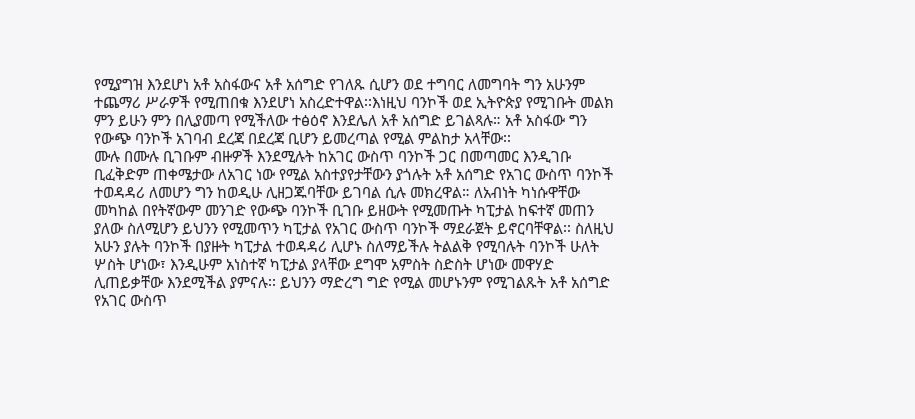የሚያግዝ እንደሆነ አቶ አስፋውና አቶ አሰግድ የገለጹ ሲሆን ወደ ተግባር ለመግባት ግን አሁንም ተጨማሪ ሥራዎች የሚጠበቁ እንደሆነ አስረድተዋል፡፡እነዚህ ባንኮች ወደ ኢትዮጵያ የሚገቡት መልክ ምን ይሁን ምን በሊያመጣ የሚችለው ተፅዕኖ እንደሌለ አቶ አሰግድ ይገልጻሉ። አቶ አስፋው ግን የውጭ ባንኮች አገባብ ደረጃ በደረጃ ቢሆን ይመረጣል የሚል ምልከታ አላቸው፡፡
ሙሉ በሙሉ ቢገቡም ብዙዎች እንደሚሉት ከአገር ውስጥ ባንኮች ጋር በመጣመር እንዲገቡ ቢፈቅድም ጠቀሜታው ለአገር ነው የሚል አስተያየታቸውን ያጎሉት አቶ አሰግድ የአገር ውስጥ ባንኮች ተወዳዳሪ ለመሆን ግን ከወዲሁ ሊዘጋጁባቸው ይገባል ሲሉ መክረዋል። ለአብነት ካነሱዋቸው መካከል በየትኛውም መንገድ የውጭ ባንኮች ቢገቡ ይዘውት የሚመጡት ካፒታል ከፍተኛ መጠን ያለው ስለሚሆን ይህንን የሚመጥን ካፒታል የአገር ውስጥ ባንኮች ማደራጀት ይኖርባቸዋል፡፡ ስለዚህ አሁን ያሉት ባንኮች በያዙት ካፒታል ተወዳዳሪ ሊሆኑ ስለማይችሉ ትልልቅ የሚባሉት ባንኮች ሁለት ሦስት ሆነው፣ እንዲሁም አነስተኛ ካፒታል ያላቸው ደግሞ አምስት ስድስት ሆነው መዋሃድ ሊጠይቃቸው እንደሚችል ያምናሉ፡፡ ይህንን ማድረግ ግድ የሚል መሆኑንም የሚገልጹት አቶ አሰግድ የአገር ውስጥ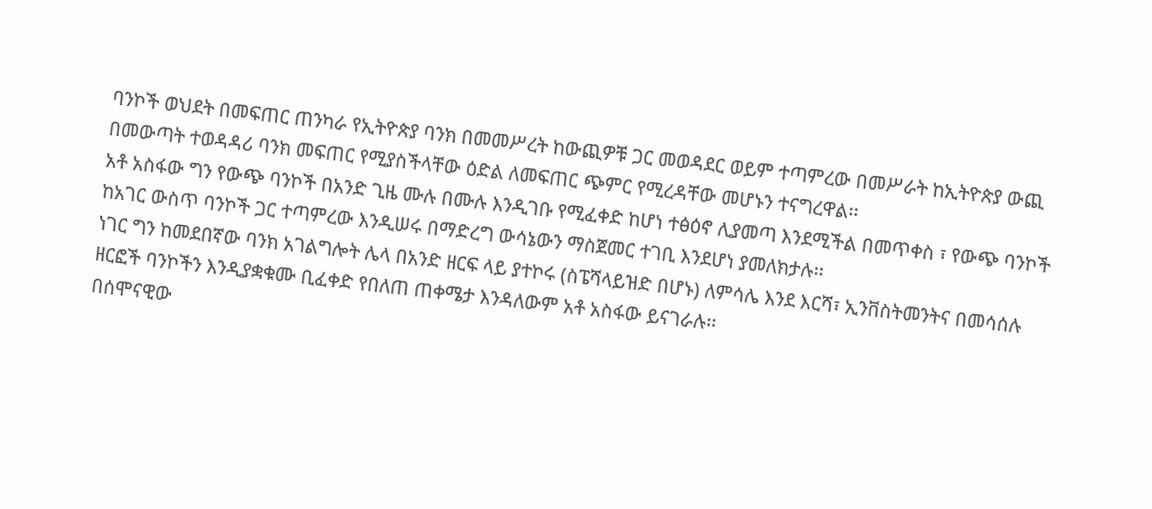ባንኮች ወህደት በመፍጠር ጠንካራ የኢትዮጵያ ባንክ በመመሥረት ከውጪዎቹ ጋር መወዳደር ወይም ተጣምረው በመሥራት ከኢትዮጵያ ውጪ በመውጣት ተወዳዳሪ ባንክ መፍጠር የሚያስችላቸው ዕድል ለመፍጠር ጭምር የሚረዳቸው መሆኑን ተናግረዋል፡፡
አቶ አስፋው ግን የውጭ ባንኮች በአንድ ጊዜ ሙሉ በሙሉ እንዲገቡ የሚፈቀድ ከሆነ ተፅዕኖ ሊያመጣ እንደሚችል በመጥቀስ ፣ የውጭ ባንኮች ከአገር ውስጥ ባንኮች ጋር ተጣምረው እንዲሠሩ በማድረግ ውሳኔውን ማስጀመር ተገቢ እንደሆነ ያመለክታሉ፡፡
ነገር ግን ከመደበኛው ባንክ አገልግሎት ሌላ በአንድ ዘርፍ ላይ ያተኮሩ (ስፔሻላይዝድ በሆኑ) ለምሳሌ እንደ እርሻ፣ ኢንቨስትመንትና በመሳሰሉ ዘርፎች ባንኮችን እንዲያቋቁሙ ቢፈቀድ የበለጠ ጠቀሜታ እንዳለውም አቶ አስፋው ይናገራሉ፡፡
በሰሞናዊው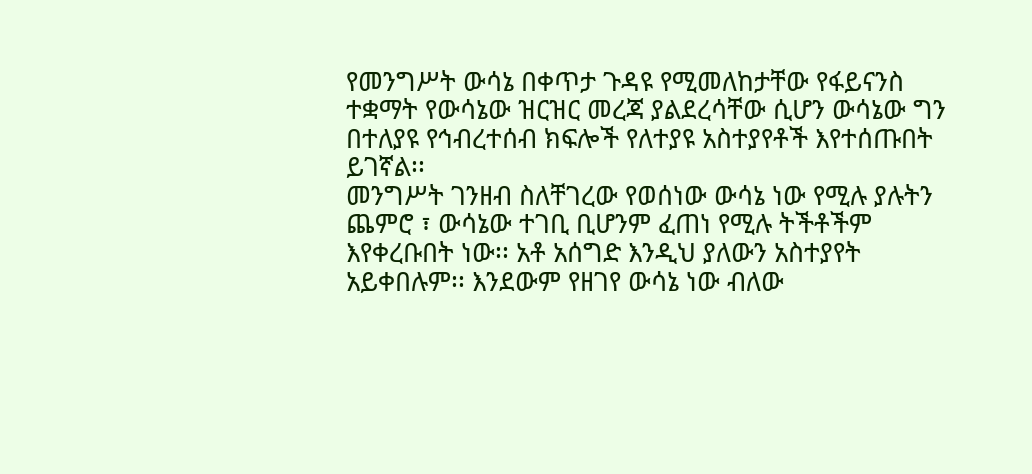የመንግሥት ውሳኔ በቀጥታ ጉዳዩ የሚመለከታቸው የፋይናንስ ተቋማት የውሳኔው ዝርዝር መረጃ ያልደረሳቸው ሲሆን ውሳኔው ግን በተለያዩ የኅብረተሰብ ክፍሎች የለተያዩ አስተያየቶች እየተሰጡበት ይገኛል፡፡
መንግሥት ገንዘብ ስለቸገረው የወሰነው ውሳኔ ነው የሚሉ ያሉትን ጨምሮ ፣ ውሳኔው ተገቢ ቢሆንም ፈጠነ የሚሉ ትችቶችም እየቀረቡበት ነው፡፡ አቶ አሰግድ እንዲህ ያለውን አስተያየት አይቀበሉም፡፡ እንደውም የዘገየ ውሳኔ ነው ብለው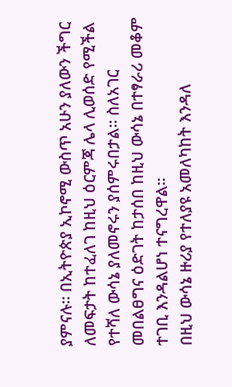ያምናሉ፡፡ በኢትዮጵያ ኢኮኖሚ ውስጥ አሁን ያለውን ችግር ለመፍታት ከተፈለገ ከዚህ ዕርምጃ ሌላ ሊወሰድ የሚችል የተሻለ ውሳኔ ያለመኖሩን ያሰምሩበታል፡፡ ስለአገር መበልፀግና ዕድገት ከታሰበ ከዚህ ውሳኔ በተፃራሪ መቆም ተገቢ እንዳልሆነ ተናግረዋል፡፡
በዚህ ውሳኔ ዙሪያ የተለያዩ አመለካከት እንዳለ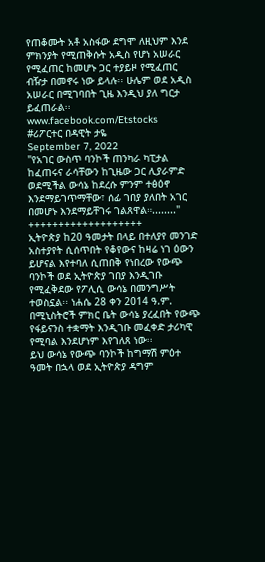የጠቆሙት አቶ አስፋው ደግሞ ለዚህም እንደ ምክንያት የሚጠቅሱት አዲስ የሆነ አሠራር የሚፈጠር ከመሆኑ ጋር ተያይዞ የሚፈጠር ብዥታ በመኖሩ ነው ይላሉ፡፡ ሁሌም ወደ አዲስ አሠራር በሚገባበት ጊዜ እንዲህ ያለ ግርታ ይፈጠራል፡፡
www.facebook.com/Etstocks
#ሪፖርተር በዳዊት ታዬ
September 7, 2022
"የአገር ውስጥ ባንኮች ጠንካራ ካፒታል ከፈጠሩና ራሳቸውን ከጊዜው ጋር ሊያራምድ ወደሚችል ውሳኔ ከደረሱ ምንም ተፅዕኖ እንደማይገጥማቸው፣ ሰፊ ገበያ ያለበት አገር በመሆኑ እንደማይቸገሩ ገልጸዋል።........"
+++++++++++++++++++
ኢትዮጵያ ከ20 ዓመታት በላይ በተለያየ መንገድ አስተያየት ሲሰጥበት የቆየውና ከዛሬ ነገ ዕውን ይሆናል እየተባለ ሲጠበቅ የነበረው የውጭ ባንኮች ወደ ኢትዮጵያ ገበያ እንዲገቡ የሚፈቅደው የፖሊሲ ውሳኔ በመንግሥት ተወስኗል፡፡ ነሐሴ 28 ቀን 2014 ዓ.ም. በሚኒስትሮች ምክር ቤት ውሳኔ ያረፈበት የውጭ የፋይናንስ ተቋማት እንዲገቡ መፈቀድ ታሪካዊ የሚባል እንደሆነም እየገለጸ ነው፡፡
ይህ ውሳኔ የውጭ ባንኮች ከግማሽ ምዕተ ዓመት በኋላ ወደ ኢትዮጵያ ዳግም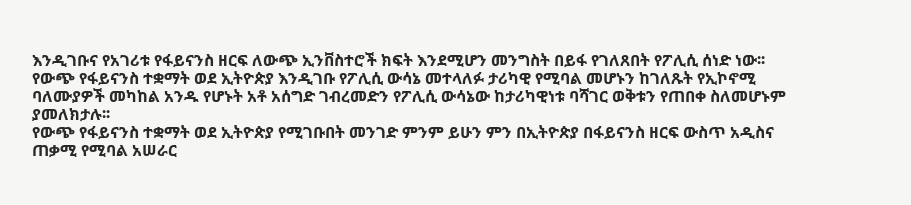እንዲገቡና የአገሪቱ የፋይናንስ ዘርፍ ለውጭ ኢንቨስተሮች ክፍት እንደሚሆን መንግስት በይፋ የገለጸበት የፖሊሲ ሰነድ ነው፡፡
የውጭ የፋይናንስ ተቋማት ወደ ኢትዮጵያ እንዲገቡ የፖሊሲ ውሳኔ መተላለፉ ታሪካዊ የሚባል መሆኑን ከገለጹት የኢኮኖሚ ባለሙያዎች መካከል አንዱ የሆኑት አቶ አሰግድ ገብረመድን የፖሊሲ ውሳኔው ከታሪካዊነቱ ባሻገር ወቅቱን የጠበቀ ስለመሆኑም ያመለክታሉ፡፡
የውጭ የፋይናንስ ተቋማት ወደ ኢትዮጵያ የሚገቡበት መንገድ ምንም ይሁን ምን በኢትዮጵያ በፋይናንስ ዘርፍ ውስጥ አዲስና ጠቃሚ የሚባል አሠራር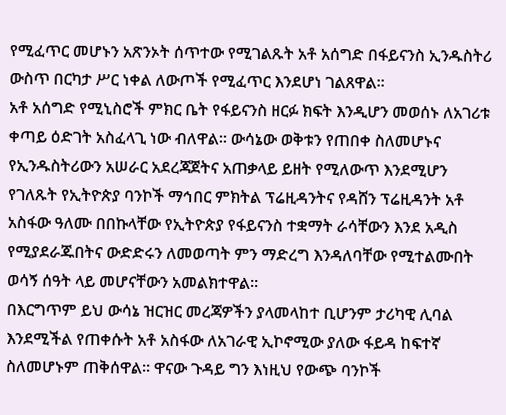የሚፈጥር መሆኑን አጽንኦት ሰጥተው የሚገልጹት አቶ አሰግድ በፋይናንስ ኢንዱስትሪ ውስጥ በርካታ ሥር ነቀል ለውጦች የሚፈጥር እንደሆነ ገልጸዋል፡፡
አቶ አሰግድ የሚኒስሮች ምክር ቤት የፋይናንስ ዘርፉ ክፍት እንዲሆን መወሰኑ ለአገሪቱ ቀጣይ ዕድገት አስፈላጊ ነው ብለዋል። ውሳኔው ወቅቱን የጠበቀ ስለመሆኑና የኢንዱስትሪውን አሠራር አደረጃጀትና አጠቃላይ ይዘት የሚለውጥ እንደሚሆን የገለጹት የኢትዮጵያ ባንኮች ማኅበር ምክትል ፕሬዚዳንትና የዳሸን ፕሬዚዳንት አቶ አስፋው ዓለሙ በበኩላቸው የኢትዮጵያ የፋይናንስ ተቋማት ራሳቸውን እንደ አዲስ የሚያደራጁበትና ውድድሩን ለመወጣት ምን ማድረግ እንዳለባቸው የሚተልሙበት ወሳኝ ሰዓት ላይ መሆናቸውን አመልክተዋል፡፡
በእርግጥም ይህ ውሳኔ ዝርዝር መረጃዎችን ያላመላከተ ቢሆንም ታሪካዊ ሊባል እንደሚችል የጠቀሱት አቶ አስፋው ለአገራዊ ኢኮኖሚው ያለው ፋይዳ ከፍተኛ ስለመሆኑም ጠቅሰዋል፡፡ ዋናው ጉዳይ ግን እነዚህ የውጭ ባንኮች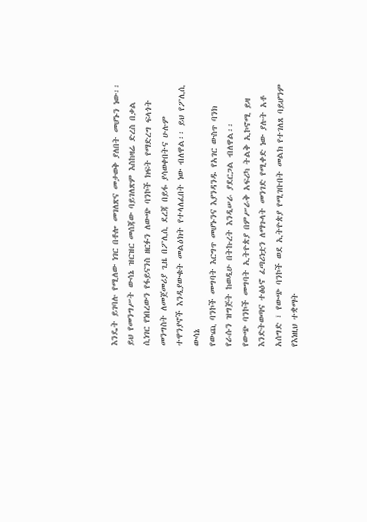እንዴት ይገባሉ የሚለው ነገር በቶሎ መገለጽና መታወቅ ያለበት መሆኑን ነው፡፡ ይህ የመንግሥት ውሳኔ ዝርዝር መሰጃው ባይገለጽም እስከዛሬ ድረስ በቃል ሲነገር የነበረውን የፋይናንስ ዘርፉን ለውጭ ባንኮች ክፍት የማድረግ ፍላጎት መንግስት ለመጀመሪያ ጊዜ በፖሊሲ ደረጃ በይፋ ያሳወቀበትና ሁሉም ተዋንያኖች እንዲያውቁት መልዕክት የተላለፈበት ነው ብለዋል፡፡ ይህ የፖሊሲ ውሳኔ
የውጪ ባንኮች መግባት እርግጥ መሆኑንና እያንዳንዱ የአገር ውስጥ ባንክ የራሱን ዝግጅት ከወዲሁ በትኩረት እንዲሠራ ያደርጋል ብለዋል፡፡
የውጭ ባንኮች መግባት ኢትዮጵያ በምሥራቅ አፍሪካ ትልቅ ኢኮኖሚ ይዛ እንድትወጣና ተፅዕኖ ፈጣሪነቷን ለማጉላት መንገድ የሚቀድ ነው ያሉት አቶ አሰግድ ፣ የውጭ ባንኮች ወደ ኢትዮጵያ የሚገቡበት መልክ የተገለጸ ባይሆንም የእነዚህ ተቋማት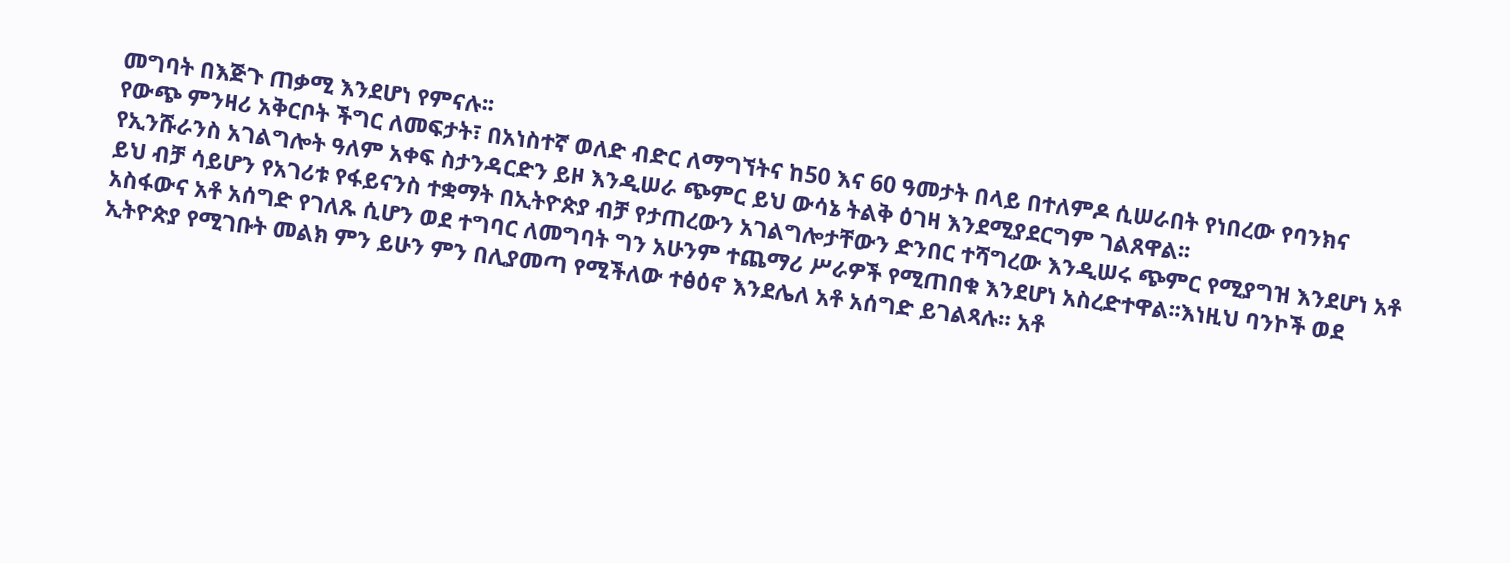መግባት በእጅጉ ጠቃሚ እንደሆነ የምናሉ፡፡
የውጭ ምንዛሪ አቅርቦት ችግር ለመፍታት፣ በአነስተኛ ወለድ ብድር ለማግኘትና ከ50 እና 60 ዓመታት በላይ በተለምዶ ሲሠራበት የነበረው የባንክና የኢንሹራንስ አገልግሎት ዓለም አቀፍ ስታንዳርድን ይዞ እንዲሠራ ጭምር ይህ ውሳኔ ትልቅ ዕገዛ እንደሚያደርግም ገልጸዋል፡፡
ይህ ብቻ ሳይሆን የአገሪቱ የፋይናንስ ተቋማት በኢትዮጵያ ብቻ የታጠረውን አገልግሎታቸውን ድንበር ተሻግረው እንዲሠሩ ጭምር የሚያግዝ እንደሆነ አቶ አስፋውና አቶ አሰግድ የገለጹ ሲሆን ወደ ተግባር ለመግባት ግን አሁንም ተጨማሪ ሥራዎች የሚጠበቁ እንደሆነ አስረድተዋል፡፡እነዚህ ባንኮች ወደ ኢትዮጵያ የሚገቡት መልክ ምን ይሁን ምን በሊያመጣ የሚችለው ተፅዕኖ እንደሌለ አቶ አሰግድ ይገልጻሉ። አቶ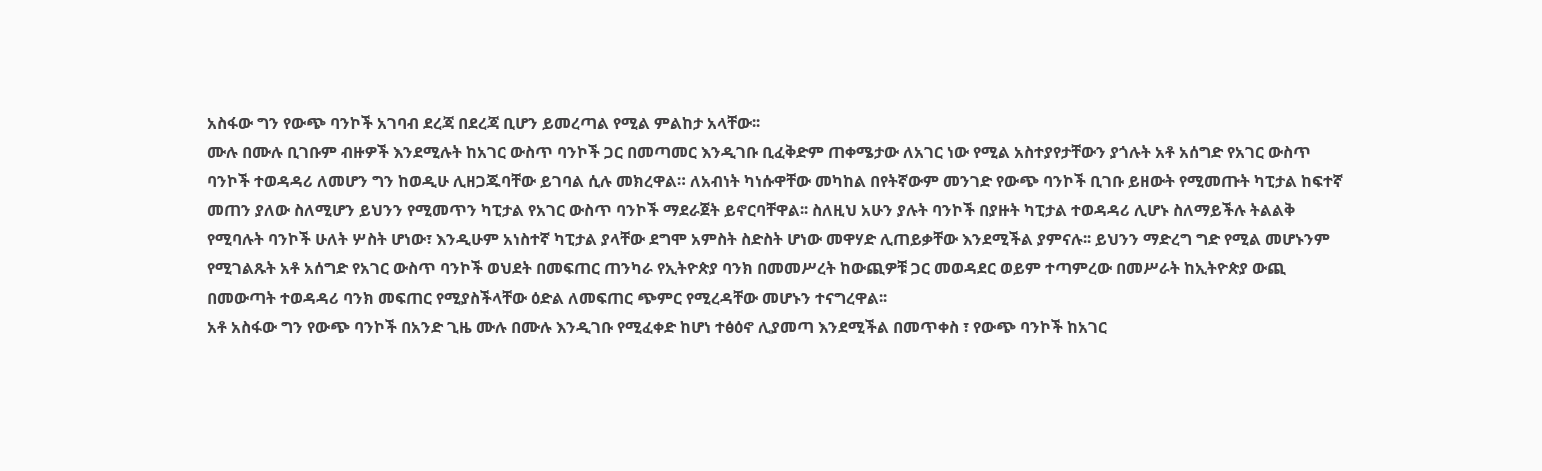አስፋው ግን የውጭ ባንኮች አገባብ ደረጃ በደረጃ ቢሆን ይመረጣል የሚል ምልከታ አላቸው፡፡
ሙሉ በሙሉ ቢገቡም ብዙዎች እንደሚሉት ከአገር ውስጥ ባንኮች ጋር በመጣመር እንዲገቡ ቢፈቅድም ጠቀሜታው ለአገር ነው የሚል አስተያየታቸውን ያጎሉት አቶ አሰግድ የአገር ውስጥ ባንኮች ተወዳዳሪ ለመሆን ግን ከወዲሁ ሊዘጋጁባቸው ይገባል ሲሉ መክረዋል። ለአብነት ካነሱዋቸው መካከል በየትኛውም መንገድ የውጭ ባንኮች ቢገቡ ይዘውት የሚመጡት ካፒታል ከፍተኛ መጠን ያለው ስለሚሆን ይህንን የሚመጥን ካፒታል የአገር ውስጥ ባንኮች ማደራጀት ይኖርባቸዋል፡፡ ስለዚህ አሁን ያሉት ባንኮች በያዙት ካፒታል ተወዳዳሪ ሊሆኑ ስለማይችሉ ትልልቅ የሚባሉት ባንኮች ሁለት ሦስት ሆነው፣ እንዲሁም አነስተኛ ካፒታል ያላቸው ደግሞ አምስት ስድስት ሆነው መዋሃድ ሊጠይቃቸው እንደሚችል ያምናሉ፡፡ ይህንን ማድረግ ግድ የሚል መሆኑንም የሚገልጹት አቶ አሰግድ የአገር ውስጥ ባንኮች ወህደት በመፍጠር ጠንካራ የኢትዮጵያ ባንክ በመመሥረት ከውጪዎቹ ጋር መወዳደር ወይም ተጣምረው በመሥራት ከኢትዮጵያ ውጪ በመውጣት ተወዳዳሪ ባንክ መፍጠር የሚያስችላቸው ዕድል ለመፍጠር ጭምር የሚረዳቸው መሆኑን ተናግረዋል፡፡
አቶ አስፋው ግን የውጭ ባንኮች በአንድ ጊዜ ሙሉ በሙሉ እንዲገቡ የሚፈቀድ ከሆነ ተፅዕኖ ሊያመጣ እንደሚችል በመጥቀስ ፣ የውጭ ባንኮች ከአገር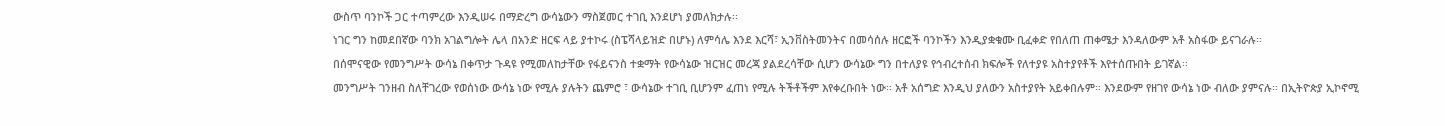ውስጥ ባንኮች ጋር ተጣምረው እንዲሠሩ በማድረግ ውሳኔውን ማስጀመር ተገቢ እንደሆነ ያመለክታሉ፡፡
ነገር ግን ከመደበኛው ባንክ አገልግሎት ሌላ በአንድ ዘርፍ ላይ ያተኮሩ (ስፔሻላይዝድ በሆኑ) ለምሳሌ እንደ እርሻ፣ ኢንቨስትመንትና በመሳሰሉ ዘርፎች ባንኮችን እንዲያቋቁሙ ቢፈቀድ የበለጠ ጠቀሜታ እንዳለውም አቶ አስፋው ይናገራሉ፡፡
በሰሞናዊው የመንግሥት ውሳኔ በቀጥታ ጉዳዩ የሚመለከታቸው የፋይናንስ ተቋማት የውሳኔው ዝርዝር መረጃ ያልደረሳቸው ሲሆን ውሳኔው ግን በተለያዩ የኅብረተሰብ ክፍሎች የለተያዩ አስተያየቶች እየተሰጡበት ይገኛል፡፡
መንግሥት ገንዘብ ስለቸገረው የወሰነው ውሳኔ ነው የሚሉ ያሉትን ጨምሮ ፣ ውሳኔው ተገቢ ቢሆንም ፈጠነ የሚሉ ትችቶችም እየቀረቡበት ነው፡፡ አቶ አሰግድ እንዲህ ያለውን አስተያየት አይቀበሉም፡፡ እንደውም የዘገየ ውሳኔ ነው ብለው ያምናሉ፡፡ በኢትዮጵያ ኢኮኖሚ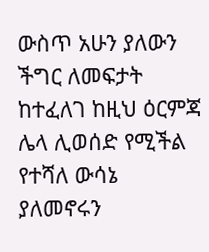ውስጥ አሁን ያለውን ችግር ለመፍታት ከተፈለገ ከዚህ ዕርምጃ ሌላ ሊወሰድ የሚችል የተሻለ ውሳኔ ያለመኖሩን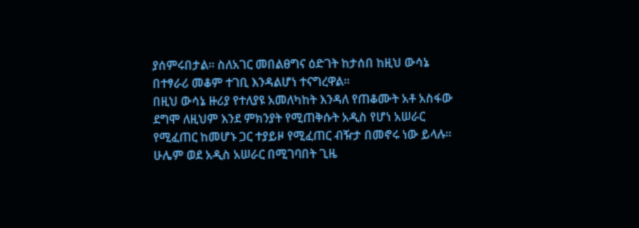ያሰምሩበታል፡፡ ስለአገር መበልፀግና ዕድገት ከታሰበ ከዚህ ውሳኔ በተፃራሪ መቆም ተገቢ እንዳልሆነ ተናግረዋል፡፡
በዚህ ውሳኔ ዙሪያ የተለያዩ አመለካከት እንዳለ የጠቆሙት አቶ አስፋው ደግሞ ለዚህም እንደ ምክንያት የሚጠቅሱት አዲስ የሆነ አሠራር የሚፈጠር ከመሆኑ ጋር ተያይዞ የሚፈጠር ብዥታ በመኖሩ ነው ይላሉ፡፡ ሁሌም ወደ አዲስ አሠራር በሚገባበት ጊዜ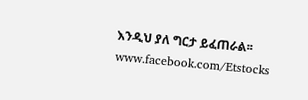እንዲህ ያለ ግርታ ይፈጠራል፡፡
www.facebook.com/Etstocks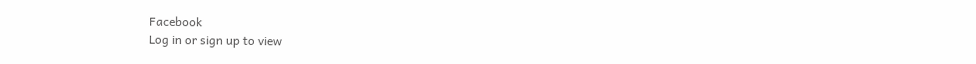Facebook
Log in or sign up to view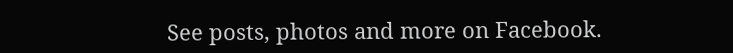See posts, photos and more on Facebook.